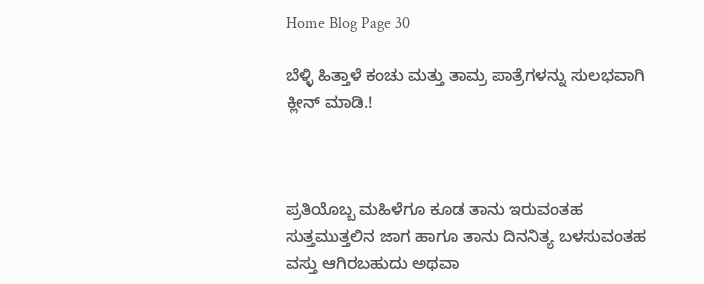Home Blog Page 30

ಬೆಳ್ಳಿ ಹಿತ್ತಾಳೆ ಕಂಚು ಮತ್ತು ತಾಮ್ರ ಪಾತ್ರೆಗಳನ್ನು ಸುಲಭವಾಗಿ ಕ್ಲೀನ್ ಮಾಡಿ.!



ಪ್ರತಿಯೊಬ್ಬ ಮಹಿಳೆಗೂ ಕೂಡ ತಾನು ಇರುವಂತಹ ಸುತ್ತಮುತ್ತಲಿನ ಜಾಗ ಹಾಗೂ ತಾನು ದಿನನಿತ್ಯ ಬಳಸುವಂತಹ ವಸ್ತು ಆಗಿರಬಹುದು ಅಥವಾ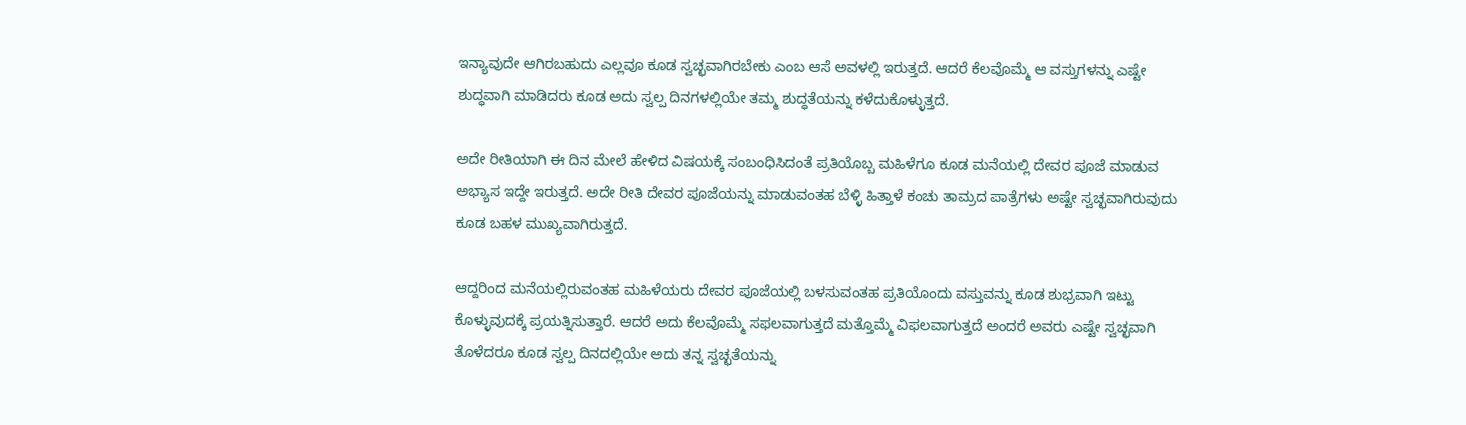ಇನ್ಯಾವುದೇ ಆಗಿರಬಹುದು ಎಲ್ಲವೂ ಕೂಡ ಸ್ವಚ್ಛವಾಗಿರಬೇಕು ಎಂಬ ಆಸೆ ಅವಳಲ್ಲಿ ಇರುತ್ತದೆ. ಆದರೆ ಕೆಲವೊಮ್ಮೆ ಆ ವಸ್ತುಗಳನ್ನು ಎಷ್ಟೇ ಶುದ್ಧವಾಗಿ ಮಾಡಿದರು ಕೂಡ ಅದು ಸ್ವಲ್ಪ ದಿನಗಳಲ್ಲಿಯೇ ತಮ್ಮ ಶುದ್ಧತೆಯನ್ನು ಕಳೆದುಕೊಳ್ಳುತ್ತದೆ.

ಅದೇ ರೀತಿಯಾಗಿ ಈ ದಿನ ಮೇಲೆ ಹೇಳಿದ ವಿಷಯಕ್ಕೆ ಸಂಬಂಧಿಸಿದಂತೆ ಪ್ರತಿಯೊಬ್ಬ ಮಹಿಳೆಗೂ ಕೂಡ ಮನೆಯಲ್ಲಿ ದೇವರ ಪೂಜೆ ಮಾಡುವ ಅಭ್ಯಾಸ ಇದ್ದೇ ಇರುತ್ತದೆ. ಅದೇ ರೀತಿ ದೇವರ ಪೂಜೆಯನ್ನು ಮಾಡುವಂತಹ ಬೆಳ್ಳಿ ಹಿತ್ತಾಳೆ ಕಂಚು ತಾಮ್ರದ ಪಾತ್ರೆಗಳು ಅಷ್ಟೇ ಸ್ವಚ್ಛವಾಗಿರುವುದು ಕೂಡ ಬಹಳ ಮುಖ್ಯವಾಗಿರುತ್ತದೆ.

ಆದ್ದರಿಂದ ಮನೆಯಲ್ಲಿರುವಂತಹ ಮಹಿಳೆಯರು ದೇವರ ಪೂಜೆಯಲ್ಲಿ ಬಳಸುವಂತಹ ಪ್ರತಿಯೊಂದು ವಸ್ತುವನ್ನು ಕೂಡ ಶುಭ್ರವಾಗಿ ಇಟ್ಟು ಕೊಳ್ಳುವುದಕ್ಕೆ ಪ್ರಯತ್ನಿಸುತ್ತಾರೆ. ಆದರೆ ಅದು ಕೆಲವೊಮ್ಮೆ ಸಫಲವಾಗುತ್ತದೆ ಮತ್ತೊಮ್ಮೆ ವಿಫಲವಾಗುತ್ತದೆ ಅಂದರೆ ಅವರು ಎಷ್ಟೇ ಸ್ವಚ್ಛವಾಗಿ ತೊಳೆದರೂ ಕೂಡ ಸ್ವಲ್ಪ ದಿನದಲ್ಲಿಯೇ ಅದು ತನ್ನ ಸ್ವಚ್ಛತೆಯನ್ನು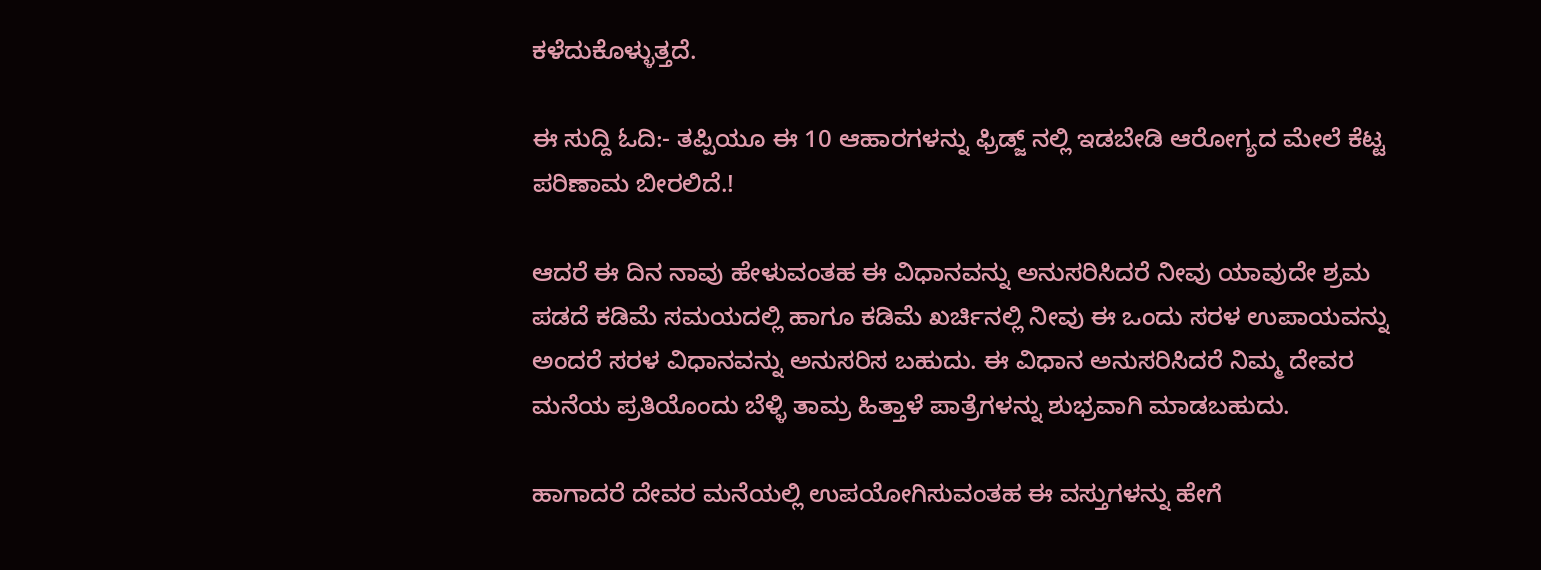ಕಳೆದುಕೊಳ್ಳುತ್ತದೆ.

ಈ ಸುದ್ದಿ ಓದಿ:- ತಪ್ಪಿಯೂ ಈ 10 ಆಹಾರಗಳನ್ನು ಫ್ರಿಡ್ಜ್ ನಲ್ಲಿ ಇಡಬೇಡಿ ಆರೋಗ್ಯದ ಮೇಲೆ ಕೆಟ್ಟ ಪರಿಣಾಮ ಬೀರಲಿದೆ.!

ಆದರೆ ಈ ದಿನ ನಾವು ಹೇಳುವಂತಹ ಈ ವಿಧಾನವನ್ನು ಅನುಸರಿಸಿದರೆ ನೀವು ಯಾವುದೇ ಶ್ರಮ ಪಡದೆ ಕಡಿಮೆ ಸಮಯದಲ್ಲಿ ಹಾಗೂ ಕಡಿಮೆ ಖರ್ಚಿನಲ್ಲಿ ನೀವು ಈ ಒಂದು ಸರಳ ಉಪಾಯವನ್ನು ಅಂದರೆ ಸರಳ ವಿಧಾನವನ್ನು ಅನುಸರಿಸ ಬಹುದು. ಈ ವಿಧಾನ ಅನುಸರಿಸಿದರೆ ನಿಮ್ಮ ದೇವರ ಮನೆಯ ಪ್ರತಿಯೊಂದು ಬೆಳ್ಳಿ ತಾಮ್ರ ಹಿತ್ತಾಳೆ ಪಾತ್ರೆಗಳನ್ನು ಶುಭ್ರವಾಗಿ ಮಾಡಬಹುದು.

ಹಾಗಾದರೆ ದೇವರ ಮನೆಯಲ್ಲಿ ಉಪಯೋಗಿಸುವಂತಹ ಈ ವಸ್ತುಗಳನ್ನು ಹೇಗೆ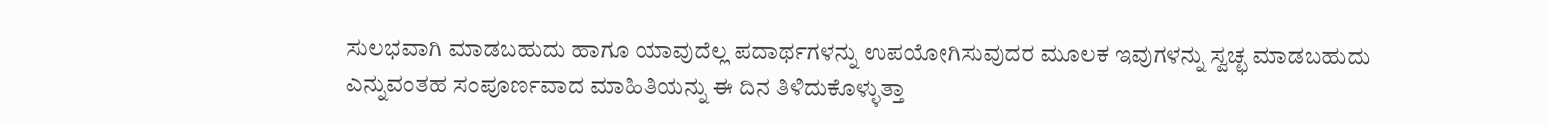ಸುಲಭವಾಗಿ ಮಾಡಬಹುದು ಹಾಗೂ ಯಾವುದೆಲ್ಲ ಪದಾರ್ಥಗಳನ್ನು ಉಪಯೋಗಿಸುವುದರ ಮೂಲಕ ಇವುಗಳನ್ನು ಸ್ವಚ್ಛ ಮಾಡಬಹುದು ಎನ್ನುವಂತಹ ಸಂಪೂರ್ಣವಾದ ಮಾಹಿತಿಯನ್ನು ಈ ದಿನ ತಿಳಿದುಕೊಳ್ಳುತ್ತಾ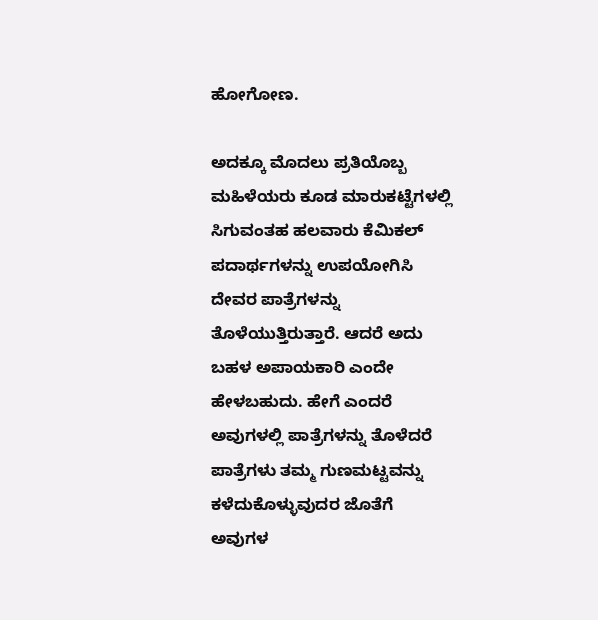ಹೋಗೋಣ.

ಅದಕ್ಕೂ ಮೊದಲು ಪ್ರತಿಯೊಬ್ಬ ಮಹಿಳೆಯರು ಕೂಡ ಮಾರುಕಟ್ಟೆಗಳಲ್ಲಿ ಸಿಗುವಂತಹ ಹಲವಾರು ಕೆಮಿಕಲ್ ಪದಾರ್ಥಗಳನ್ನು ಉಪಯೋಗಿಸಿ ದೇವರ ಪಾತ್ರೆಗಳನ್ನು ತೊಳೆಯುತ್ತಿರುತ್ತಾರೆ. ಆದರೆ ಅದು ಬಹಳ ಅಪಾಯಕಾರಿ ಎಂದೇ ಹೇಳಬಹುದು. ಹೇಗೆ ಎಂದರೆ ಅವುಗಳಲ್ಲಿ ಪಾತ್ರೆಗಳನ್ನು ತೊಳೆದರೆ ಪಾತ್ರೆಗಳು ತಮ್ಮ ಗುಣಮಟ್ಟವನ್ನು ಕಳೆದುಕೊಳ್ಳುವುದರ ಜೊತೆಗೆ ಅವುಗಳ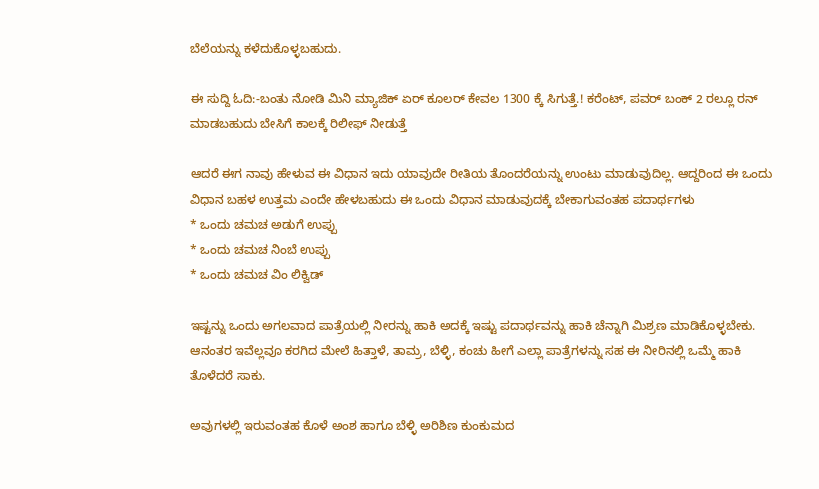ಬೆಲೆಯನ್ನು ಕಳೆದುಕೊಳ್ಳಬಹುದು.

ಈ ಸುದ್ದಿ ಓದಿ:-ಬಂತು ನೋಡಿ ಮಿನಿ ಮ್ಯಾಜಿಕ್ ಏರ್ ಕೂಲರ್ ಕೇವಲ 1300 ಕ್ಕೆ ಸಿಗುತ್ತೆ.! ಕರೆಂಟ್, ಪವರ್ ಬಂಕ್ 2 ರಲ್ಲೂ ರನ್ ಮಾಡಬಹುದು ಬೇಸಿಗೆ ಕಾಲಕ್ಕೆ ರಿಲೀಫ್ ನೀಡುತ್ತೆ

ಆದರೆ ಈಗ ನಾವು ಹೇಳುವ ಈ ವಿಧಾನ ಇದು ಯಾವುದೇ ರೀತಿಯ ತೊಂದರೆಯನ್ನು ಉಂಟು ಮಾಡುವುದಿಲ್ಲ. ಆದ್ದರಿಂದ ಈ ಒಂದು ವಿಧಾನ ಬಹಳ ಉತ್ತಮ ಎಂದೇ ಹೇಳಬಹುದು ಈ ಒಂದು ವಿಧಾನ ಮಾಡುವುದಕ್ಕೆ ಬೇಕಾಗುವಂತಹ ಪದಾರ್ಥಗಳು
* ಒಂದು ಚಮಚ ಅಡುಗೆ ಉಪ್ಪು
* ಒಂದು ಚಮಚ ನಿಂಬೆ ಉಪ್ಪು
* ಒಂದು ಚಮಚ ವಿಂ ಲಿಕ್ವಿಡ್

ಇಷ್ಟನ್ನು ಒಂದು ಅಗಲವಾದ ಪಾತ್ರೆಯಲ್ಲಿ ನೀರನ್ನು ಹಾಕಿ ಅದಕ್ಕೆ ಇಷ್ಟು ಪದಾರ್ಥವನ್ನು ಹಾಕಿ ಚೆನ್ನಾಗಿ ಮಿಶ್ರಣ ಮಾಡಿಕೊಳ್ಳಬೇಕು. ಆನಂತರ ಇವೆಲ್ಲವೂ ಕರಗಿದ ಮೇಲೆ ಹಿತ್ತಾಳೆ, ತಾಮ್ರ, ಬೆಳ್ಳಿ, ಕಂಚು ಹೀಗೆ ಎಲ್ಲಾ ಪಾತ್ರೆಗಳನ್ನು ಸಹ ಈ ನೀರಿನಲ್ಲಿ ಒಮ್ಮೆ ಹಾಕಿ ತೊಳೆದರೆ ಸಾಕು.

ಅವುಗಳಲ್ಲಿ ಇರುವಂತಹ ಕೊಳೆ ಅಂಶ ಹಾಗೂ ಬೆಳ್ಳಿ ಅರಿಶಿಣ ಕುಂಕುಮದ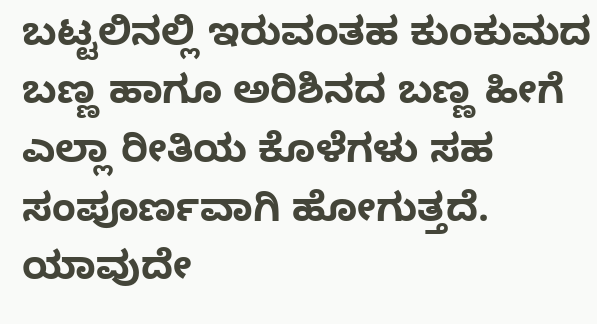ಬಟ್ಟಲಿನಲ್ಲಿ ಇರುವಂತಹ ಕುಂಕುಮದ ಬಣ್ಣ ಹಾಗೂ ಅರಿಶಿನದ ಬಣ್ಣ ಹೀಗೆ ಎಲ್ಲಾ ರೀತಿಯ ಕೊಳೆಗಳು ಸಹ ಸಂಪೂರ್ಣವಾಗಿ ಹೋಗುತ್ತದೆ. ಯಾವುದೇ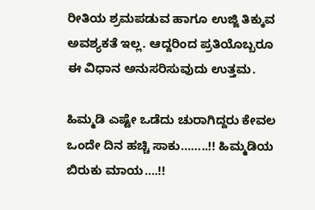ರೀತಿಯ ಶ್ರಮಪಡುವ ಹಾಗೂ ಉಜ್ಜಿ ತಿಕ್ಕುವ ಅವಶ್ಯಕತೆ ಇಲ್ಲ. ಆದ್ದರಿಂದ ಪ್ರತಿಯೊಬ್ಬರೂ ಈ ವಿಧಾನ ಅನುಸರಿಸುವುದು ಉತ್ತಮ.

ಹಿಮ್ಮಡಿ ಎಷ್ಟೇ ಒಡೆದು ಚುರಾಗಿದ್ದರು ಕೇವಲ ಒಂದೇ ದಿನ ಹಚ್ಚಿ ಸಾಕು……..!! ಹಿಮ್ಮಡಿಯ ಬಿರುಕು ಮಾಯ….!!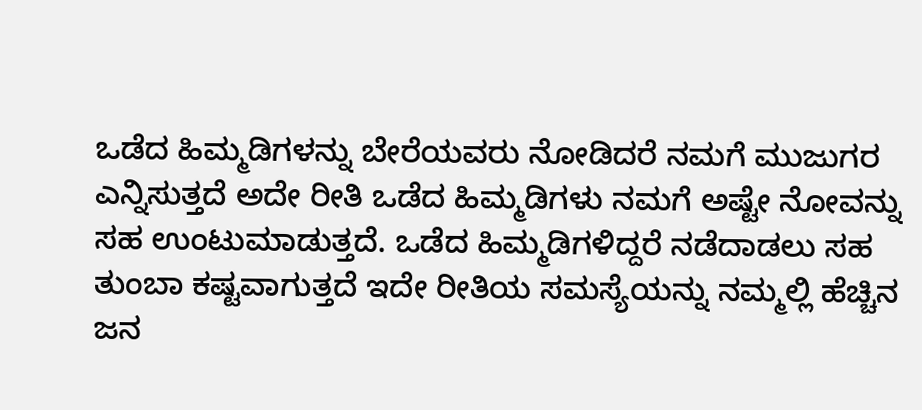ಒಡೆದ ಹಿಮ್ಮಡಿಗಳನ್ನು ಬೇರೆಯವರು ನೋಡಿದರೆ ನಮಗೆ ಮುಜುಗರ ಎನ್ನಿಸುತ್ತದೆ ಅದೇ ರೀತಿ ಒಡೆದ ಹಿಮ್ಮಡಿಗಳು ನಮಗೆ ಅಷ್ಟೇ ನೋವನ್ನು ಸಹ ಉಂಟುಮಾಡುತ್ತದೆ. ಒಡೆದ ಹಿಮ್ಮಡಿಗಳಿದ್ದರೆ ನಡೆದಾಡಲು ಸಹ ತುಂಬಾ ಕಷ್ಟವಾಗುತ್ತದೆ ಇದೇ ರೀತಿಯ ಸಮಸ್ಯೆಯನ್ನು ನಮ್ಮಲ್ಲಿ ಹೆಚ್ಚಿನ ಜನ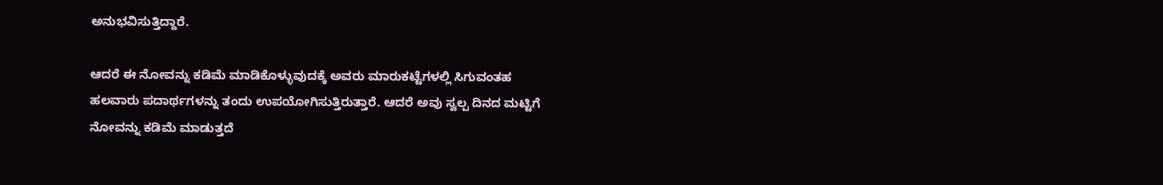ಅನುಭವಿಸುತ್ತಿದ್ದಾರೆ.

ಆದರೆ ಈ ನೋವನ್ನು ಕಡಿಮೆ ಮಾಡಿಕೊಳ್ಳುವುದಕ್ಕೆ ಅವರು ಮಾರುಕಟ್ಟೆಗಳಲ್ಲಿ ಸಿಗುವಂತಹ ಹಲವಾರು ಪದಾರ್ಥಗಳನ್ನು ತಂದು ಉಪಯೋಗಿಸುತ್ತಿರುತ್ತಾರೆ. ಆದರೆ ಅವು ಸ್ವಲ್ಪ ದಿನದ ಮಟ್ಟಿಗೆ ನೋವನ್ನು ಕಡಿಮೆ ಮಾಡುತ್ತದೆ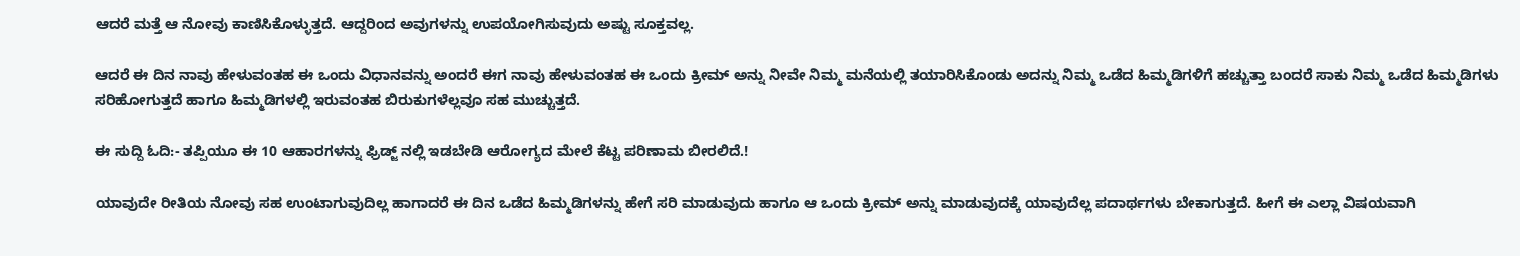ಆದರೆ ಮತ್ತೆ ಆ ನೋವು ಕಾಣಿಸಿಕೊಳ್ಳುತ್ತದೆ. ಆದ್ದರಿಂದ ಅವುಗಳನ್ನು ಉಪಯೋಗಿಸುವುದು ಅಷ್ಟು ಸೂಕ್ತವಲ್ಲ.

ಆದರೆ ಈ ದಿನ ನಾವು ಹೇಳುವಂತಹ ಈ ಒಂದು ವಿಧಾನವನ್ನು ಅಂದರೆ ಈಗ ನಾವು ಹೇಳುವಂತಹ ಈ ಒಂದು ಕ್ರೀಮ್ ಅನ್ನು ನೀವೇ ನಿಮ್ಮ ಮನೆಯಲ್ಲಿ ತಯಾರಿಸಿಕೊಂಡು ಅದನ್ನು ನಿಮ್ಮ ಒಡೆದ ಹಿಮ್ಮಡಿಗಳಿಗೆ ಹಚ್ಚುತ್ತಾ ಬಂದರೆ ಸಾಕು ನಿಮ್ಮ ಒಡೆದ ಹಿಮ್ಮಡಿಗಳು ಸರಿಹೋಗುತ್ತದೆ ಹಾಗೂ ಹಿಮ್ಮಡಿಗಳಲ್ಲಿ ಇರುವಂತಹ ಬಿರುಕುಗಳೆಲ್ಲವೂ ಸಹ ಮುಚ್ಚುತ್ತದೆ.

ಈ ಸುದ್ದಿ ಓದಿ:- ತಪ್ಪಿಯೂ ಈ 10 ಆಹಾರಗಳನ್ನು ಫ್ರಿಡ್ಜ್ ನಲ್ಲಿ ಇಡಬೇಡಿ ಆರೋಗ್ಯದ ಮೇಲೆ ಕೆಟ್ಟ ಪರಿಣಾಮ ಬೀರಲಿದೆ.!

ಯಾವುದೇ ರೀತಿಯ ನೋವು ಸಹ ಉಂಟಾಗುವುದಿಲ್ಲ ಹಾಗಾದರೆ ಈ ದಿನ ಒಡೆದ ಹಿಮ್ಮಡಿಗಳನ್ನು ಹೇಗೆ ಸರಿ ಮಾಡುವುದು ಹಾಗೂ ಆ ಒಂದು ಕ್ರೀಮ್ ಅನ್ನು ಮಾಡುವುದಕ್ಕೆ ಯಾವುದೆಲ್ಲ ಪದಾರ್ಥಗಳು ಬೇಕಾಗುತ್ತದೆ. ಹೀಗೆ ಈ ಎಲ್ಲಾ ವಿಷಯವಾಗಿ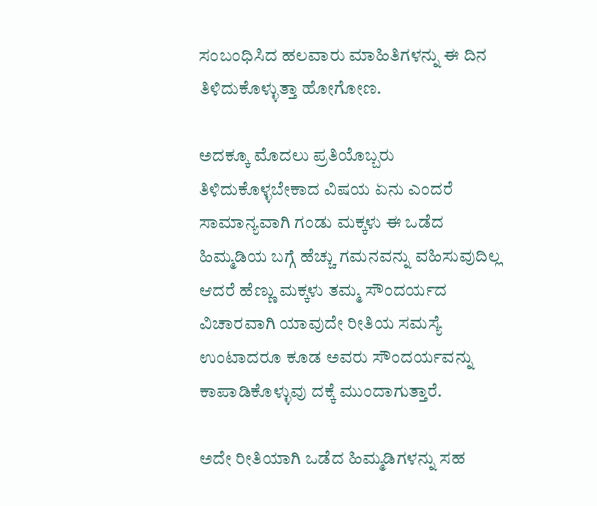ಸಂಬಂಧಿಸಿದ ಹಲವಾರು ಮಾಹಿತಿಗಳನ್ನು ಈ ದಿನ ತಿಳಿದುಕೊಳ್ಳುತ್ತಾ ಹೋಗೋಣ.

ಅದಕ್ಕೂ ಮೊದಲು ಪ್ರತಿಯೊಬ್ಬರು ತಿಳಿದುಕೊಳ್ಳಬೇಕಾದ ವಿಷಯ ಏನು ಎಂದರೆ ಸಾಮಾನ್ಯವಾಗಿ ಗಂಡು ಮಕ್ಕಳು ಈ ಒಡೆದ ಹಿಮ್ಮಡಿಯ ಬಗ್ಗೆ ಹೆಚ್ಚು ಗಮನವನ್ನು ವಹಿಸುವುದಿಲ್ಲ ಆದರೆ ಹೆಣ್ಣು ಮಕ್ಕಳು ತಮ್ಮ ಸೌಂದರ್ಯದ ವಿಚಾರವಾಗಿ ಯಾವುದೇ ರೀತಿಯ ಸಮಸ್ಯೆ ಉಂಟಾದರೂ ಕೂಡ ಅವರು ಸೌಂದರ್ಯವನ್ನು ಕಾಪಾಡಿಕೊಳ್ಳುವು ದಕ್ಕೆ ಮುಂದಾಗುತ್ತಾರೆ.

ಅದೇ ರೀತಿಯಾಗಿ ಒಡೆದ ಹಿಮ್ಮಡಿಗಳನ್ನು ಸಹ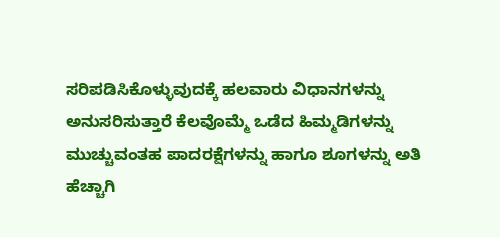ಸರಿಪಡಿಸಿಕೊಳ್ಳುವುದಕ್ಕೆ ಹಲವಾರು ವಿಧಾನಗಳನ್ನು ಅನುಸರಿಸುತ್ತಾರೆ ಕೆಲವೊಮ್ಮೆ ಒಡೆದ ಹಿಮ್ಮಡಿಗಳನ್ನು ಮುಚ್ಚುವಂತಹ ಪಾದರಕ್ಷೆಗಳನ್ನು ಹಾಗೂ ಶೂಗಳನ್ನು ಅತಿ ಹೆಚ್ಚಾಗಿ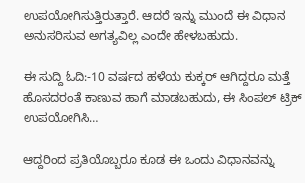ಉಪಯೋಗಿಸುತ್ತಿರುತ್ತಾರೆ. ಆದರೆ ಇನ್ನು ಮುಂದೆ ಈ ವಿಧಾನ ಅನುಸರಿಸುವ ಅಗತ್ಯವಿಲ್ಲ ಎಂದೇ ಹೇಳಬಹುದು.

ಈ ಸುದ್ದಿ ಓದಿ:-10 ವರ್ಷದ ಹಳೆಯ ಕುಕ್ಕರ್ ಆಗಿದ್ದರೂ ಮತ್ತೆ ಹೊಸದರಂತೆ ಕಾಣುವ ಹಾಗೆ ಮಾಡಬಹುದು, ಈ ಸಿಂಪಲ್ ಟ್ರಿಕ್ ಉಪಯೋಗಿಸಿ…

ಆದ್ದರಿಂದ ಪ್ರತಿಯೊಬ್ಬರೂ ಕೂಡ ಈ ಒಂದು ವಿಧಾನವನ್ನು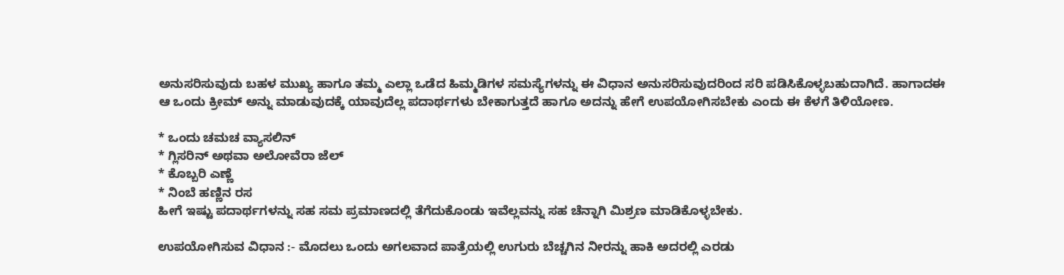ಅನುಸರಿಸುವುದು ಬಹಳ ಮುಖ್ಯ ಹಾಗೂ ತಮ್ಮ ಎಲ್ಲಾ ಒಡೆದ ಹಿಮ್ಮಡಿಗಳ ಸಮಸ್ಯೆಗಳನ್ನು ಈ ವಿಧಾನ ಅನುಸರಿಸುವುದರಿಂದ ಸರಿ ಪಡಿಸಿಕೊಳ್ಳಬಹುದಾಗಿದೆ. ಹಾಗಾದಈ ಆ ಒಂದು ಕ್ರೀಮ್ ಅನ್ನು ಮಾಡುವುದಕ್ಕೆ ಯಾವುದೆಲ್ಲ ಪದಾರ್ಥಗಳು ಬೇಕಾಗುತ್ತದೆ ಹಾಗೂ ಅದನ್ನು ಹೇಗೆ ಉಪಯೋಗಿಸಬೇಕು ಎಂದು ಈ ಕೆಳಗೆ ತಿಳಿಯೋಣ.

* ಒಂದು ಚಮಚ ವ್ಯಾಸಲಿನ್
* ಗ್ಲಿಸರಿನ್ ಅಥವಾ ಅಲೋವೆರಾ ಜೆಲ್
* ಕೊಬ್ಬರಿ ಎಣ್ಣೆ
* ನಿಂಬೆ ಹಣ್ಣಿನ ರಸ
ಹೀಗೆ ಇಷ್ಟು ಪದಾರ್ಥಗಳನ್ನು ಸಹ ಸಮ ಪ್ರಮಾಣದಲ್ಲಿ ತೆಗೆದುಕೊಂಡು ಇವೆಲ್ಲವನ್ನು ಸಹ ಚೆನ್ನಾಗಿ ಮಿಶ್ರಣ ಮಾಡಿಕೊಳ್ಳಬೇಕು.

ಉಪಯೋಗಿಸುವ ವಿಧಾನ :- ಮೊದಲು ಒಂದು ಅಗಲವಾದ ಪಾತ್ರೆಯಲ್ಲಿ ಉಗುರು ಬೆಚ್ಚಗಿನ ನೀರನ್ನು ಹಾಕಿ ಅದರಲ್ಲಿ ಎರಡು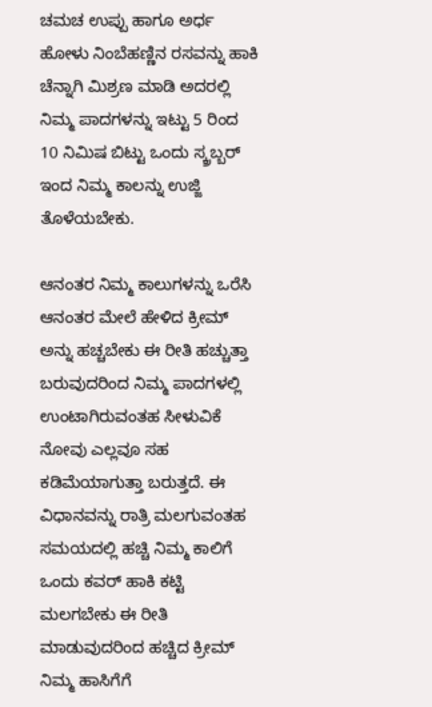ಚಮಚ ಉಪ್ಪು ಹಾಗೂ ಅರ್ಧ ಹೋಳು ನಿಂಬೆಹಣ್ಣಿನ ರಸವನ್ನು ಹಾಕಿ ಚೆನ್ನಾಗಿ ಮಿಶ್ರಣ ಮಾಡಿ ಅದರಲ್ಲಿ ನಿಮ್ಮ ಪಾದಗಳನ್ನು ಇಟ್ಟು 5 ರಿಂದ 10 ನಿಮಿಷ ಬಿಟ್ಟು ಒಂದು ಸ್ಕ್ರಬ್ಬರ್ ಇಂದ ನಿಮ್ಮ ಕಾಲನ್ನು ಉಜ್ಜಿ ತೊಳೆಯಬೇಕು.

ಆನಂತರ ನಿಮ್ಮ ಕಾಲುಗಳನ್ನು ಒರೆಸಿ ಆನಂತರ ಮೇಲೆ ಹೇಳಿದ ಕ್ರೀಮ್ ಅನ್ನು ಹಚ್ಚಬೇಕು ಈ ರೀತಿ ಹಚ್ಚುತ್ತಾ ಬರುವುದರಿಂದ ನಿಮ್ಮ ಪಾದಗಳಲ್ಲಿ ಉಂಟಾಗಿರುವಂತಹ ಸೀಳುವಿಕೆ ನೋವು ಎಲ್ಲವೂ ಸಹ ಕಡಿಮೆಯಾಗುತ್ತಾ ಬರುತ್ತದೆ. ಈ ವಿಧಾನವನ್ನು ರಾತ್ರಿ ಮಲಗುವಂತಹ ಸಮಯದಲ್ಲಿ ಹಚ್ಚಿ ನಿಮ್ಮ ಕಾಲಿಗೆ ಒಂದು ಕವರ್ ಹಾಕಿ ಕಟ್ಟಿ ಮಲಗಬೇಕು ಈ ರೀತಿ ಮಾಡುವುದರಿಂದ ಹಚ್ಚಿದ ಕ್ರೀಮ್ ನಿಮ್ಮ ಹಾಸಿಗೆಗೆ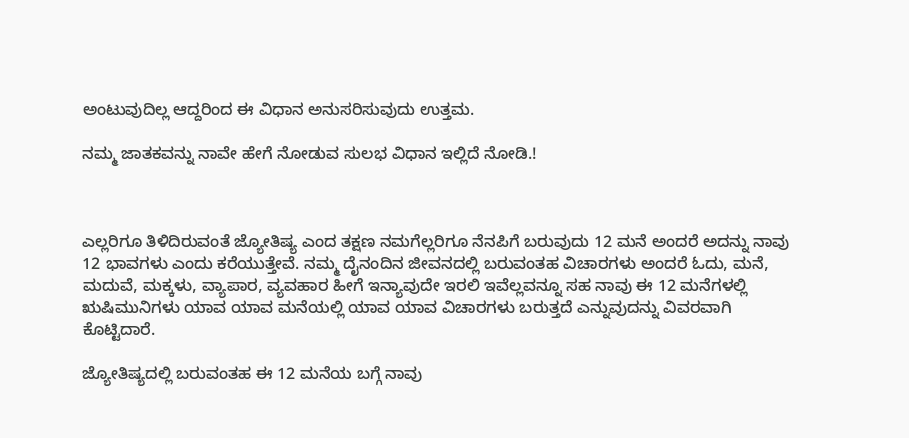ಅಂಟುವುದಿಲ್ಲ ಆದ್ದರಿಂದ ಈ ವಿಧಾನ ಅನುಸರಿಸುವುದು ಉತ್ತಮ.

ನಮ್ಮ ಜಾತಕವನ್ನು ನಾವೇ ಹೇಗೆ ನೋಡುವ ಸುಲಭ ವಿಧಾನ ಇಲ್ಲಿದೆ ನೋಡಿ.!



ಎಲ್ಲರಿಗೂ ತಿಳಿದಿರುವಂತೆ ಜ್ಯೋತಿಷ್ಯ ಎಂದ ತಕ್ಷಣ ನಮಗೆಲ್ಲರಿಗೂ ನೆನಪಿಗೆ ಬರುವುದು 12 ಮನೆ ಅಂದರೆ ಅದನ್ನು ನಾವು 12 ಭಾವಗಳು ಎಂದು ಕರೆಯುತ್ತೇವೆ. ನಮ್ಮ ದೈನಂದಿನ ಜೀವನದಲ್ಲಿ ಬರುವಂತಹ ವಿಚಾರಗಳು ಅಂದರೆ ಓದು, ಮನೆ, ಮದುವೆ, ಮಕ್ಕಳು, ವ್ಯಾಪಾರ, ವ್ಯವಹಾರ ಹೀಗೆ ಇನ್ಯಾವುದೇ ಇರಲಿ ಇವೆಲ್ಲವನ್ನೂ ಸಹ ನಾವು ಈ 12 ಮನೆಗಳಲ್ಲಿ ಋಷಿಮುನಿಗಳು ಯಾವ ಯಾವ ಮನೆಯಲ್ಲಿ ಯಾವ ಯಾವ ವಿಚಾರಗಳು ಬರುತ್ತದೆ ಎನ್ನುವುದನ್ನು ವಿವರವಾಗಿ ಕೊಟ್ಟಿದಾರೆ.

ಜ್ಯೋತಿಷ್ಯದಲ್ಲಿ ಬರುವಂತಹ ಈ 12 ಮನೆಯ ಬಗ್ಗೆ ನಾವು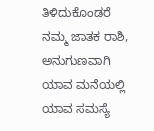ತಿಳಿದುಕೊಂಡರೆ ನಮ್ಮ ಜಾತಕ ರಾಶಿ, ಅನುಗುಣವಾಗಿ ಯಾವ ಮನೆಯಲ್ಲಿ ಯಾವ ಸಮಸ್ಯೆ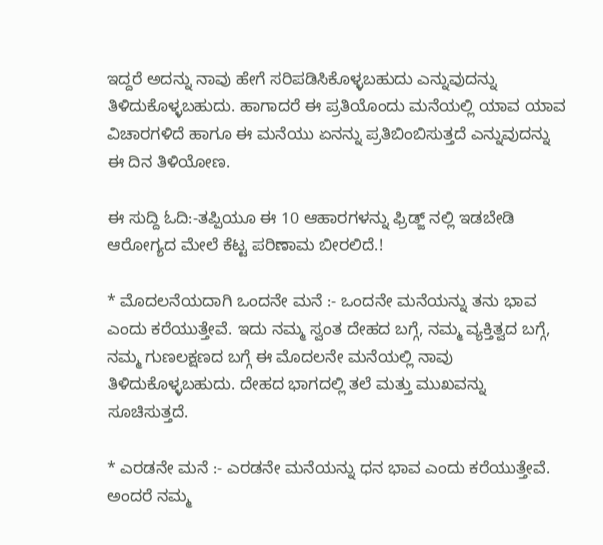ಇದ್ದರೆ ಅದನ್ನು ನಾವು ಹೇಗೆ ಸರಿಪಡಿಸಿಕೊಳ್ಳಬಹುದು ಎನ್ನುವುದನ್ನು ತಿಳಿದುಕೊಳ್ಳಬಹುದು. ಹಾಗಾದರೆ ಈ ಪ್ರತಿಯೊಂದು ಮನೆಯಲ್ಲಿ ಯಾವ ಯಾವ ವಿಚಾರಗಳಿದೆ ಹಾಗೂ ಈ ಮನೆಯು ಏನನ್ನು ಪ್ರತಿಬಿಂಬಿಸುತ್ತದೆ ಎನ್ನುವುದನ್ನು ಈ ದಿನ ತಿಳಿಯೋಣ.

ಈ ಸುದ್ದಿ ಓದಿ:-ತಪ್ಪಿಯೂ ಈ 10 ಆಹಾರಗಳನ್ನು ಫ್ರಿಡ್ಜ್ ನಲ್ಲಿ ಇಡಬೇಡಿ ಆರೋಗ್ಯದ ಮೇಲೆ ಕೆಟ್ಟ ಪರಿಣಾಮ ಬೀರಲಿದೆ.!

* ಮೊದಲನೆಯದಾಗಿ ಒಂದನೇ ಮನೆ :- ಒಂದನೇ ಮನೆಯನ್ನು ತನು ಭಾವ ಎಂದು ಕರೆಯುತ್ತೇವೆ. ಇದು ನಮ್ಮ ಸ್ವಂತ ದೇಹದ ಬಗ್ಗೆ, ನಮ್ಮ ವ್ಯಕ್ತಿತ್ವದ ಬಗ್ಗೆ, ನಮ್ಮ ಗುಣಲಕ್ಷಣದ ಬಗ್ಗೆ ಈ ಮೊದಲನೇ ಮನೆಯಲ್ಲಿ ನಾವು ತಿಳಿದುಕೊಳ್ಳಬಹುದು. ದೇಹದ ಭಾಗದಲ್ಲಿ ತಲೆ ಮತ್ತು ಮುಖವನ್ನು ಸೂಚಿಸುತ್ತದೆ.

* ಎರಡನೇ ಮನೆ :- ಎರಡನೇ ಮನೆಯನ್ನು ಧನ ಭಾವ ಎಂದು ಕರೆಯುತ್ತೇವೆ. ಅಂದರೆ ನಮ್ಮ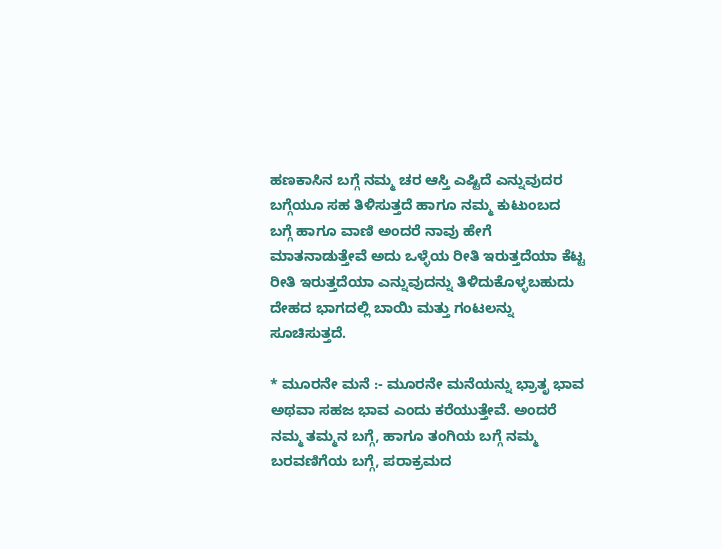ಹಣಕಾಸಿನ ಬಗ್ಗೆ ನಮ್ಮ ಚರ ಆಸ್ತಿ ಎಷ್ಟಿದೆ ಎನ್ನುವುದರ ಬಗ್ಗೆಯೂ ಸಹ ತಿಳಿಸುತ್ತದೆ ಹಾಗೂ ನಮ್ಮ ಕುಟುಂಬದ ಬಗ್ಗೆ ಹಾಗೂ ವಾಣಿ ಅಂದರೆ ನಾವು ಹೇಗೆ ಮಾತನಾಡುತ್ತೇವೆ ಅದು ಒಳ್ಳೆಯ ರೀತಿ ಇರುತ್ತದೆಯಾ ಕೆಟ್ಟ ರೀತಿ ಇರುತ್ತದೆಯಾ ಎನ್ನುವುದನ್ನು ತಿಳಿದುಕೊಳ್ಳಬಹುದು ದೇಹದ ಭಾಗದಲ್ಲಿ ಬಾಯಿ ಮತ್ತು ಗಂಟಲನ್ನು ಸೂಚಿಸುತ್ತದೆ.

* ಮೂರನೇ ಮನೆ :- ಮೂರನೇ ಮನೆಯನ್ನು ಭ್ರಾತೃ ಭಾವ ಅಥವಾ ಸಹಜ ಭಾವ ಎಂದು ಕರೆಯುತ್ತೇವೆ. ಅಂದರೆ ನಮ್ಮ ತಮ್ಮನ ಬಗ್ಗೆ, ಹಾಗೂ ತಂಗಿಯ ಬಗ್ಗೆ ನಮ್ಮ ಬರವಣಿಗೆಯ ಬಗ್ಗೆ, ಪರಾಕ್ರಮದ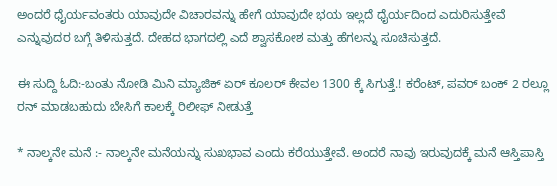ಅಂದರೆ ಧೈರ್ಯವಂತರು ಯಾವುದೇ ವಿಚಾರವನ್ನು ಹೇಗೆ ಯಾವುದೇ ಭಯ ಇಲ್ಲದೆ ಧೈರ್ಯದಿಂದ ಎದುರಿಸುತ್ತೇವೆ ಎನ್ನುವುದರ ಬಗ್ಗೆ ತಿಳಿಸುತ್ತದೆ. ದೇಹದ ಭಾಗದಲ್ಲಿ ಎದೆ ಶ್ವಾಸಕೋಶ ಮತ್ತು ಹೆಗಲನ್ನು ಸೂಚಿಸುತ್ತದೆ.

ಈ ಸುದ್ದಿ ಓದಿ:-ಬಂತು ನೋಡಿ ಮಿನಿ ಮ್ಯಾಜಿಕ್ ಏರ್ ಕೂಲರ್ ಕೇವಲ 1300 ಕ್ಕೆ ಸಿಗುತ್ತೆ.! ಕರೆಂಟ್, ಪವರ್ ಬಂಕ್ 2 ರಲ್ಲೂ ರನ್ ಮಾಡಬಹುದು ಬೇಸಿಗೆ ಕಾಲಕ್ಕೆ ರಿಲೀಫ್ ನೀಡುತ್ತೆ

* ನಾಲ್ಕನೇ ಮನೆ :- ನಾಲ್ಕನೇ ಮನೆಯನ್ನು ಸುಖಭಾವ ಎಂದು ಕರೆಯುತ್ತೇವೆ. ಅಂದರೆ ನಾವು ಇರುವುದಕ್ಕೆ ಮನೆ ಆಸ್ತಿಪಾಸ್ತಿ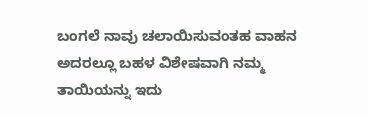ಬಂಗಲೆ ನಾವು ಚಲಾಯಿಸುವಂತಹ ವಾಹನ ಅದರಲ್ಲೂ ಬಹಳ ವಿಶೇಷವಾಗಿ ನಮ್ಮ ತಾಯಿಯನ್ನು ಇದು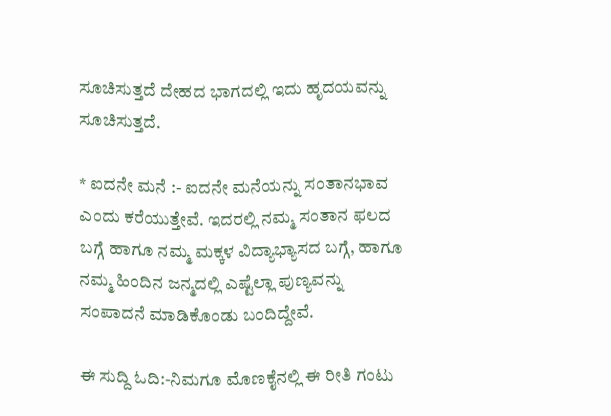ಸೂಚಿಸುತ್ತದೆ ದೇಹದ ಭಾಗದಲ್ಲಿ ಇದು ಹೃದಯವನ್ನು ಸೂಚಿಸುತ್ತದೆ.

* ಐದನೇ ಮನೆ :- ಐದನೇ ಮನೆಯನ್ನು ಸಂತಾನಭಾವ ಎಂದು ಕರೆಯುತ್ತೇವೆ. ಇದರಲ್ಲಿ ನಮ್ಮ ಸಂತಾನ ಫಲದ ಬಗ್ಗೆ ಹಾಗೂ ನಮ್ಮ ಮಕ್ಕಳ ವಿದ್ಯಾಭ್ಯಾಸದ ಬಗ್ಗೆ, ಹಾಗೂ ನಮ್ಮ ಹಿಂದಿನ ಜನ್ಮದಲ್ಲಿ ಎಷ್ಟೆಲ್ಲಾ ಪುಣ್ಯವನ್ನು ಸಂಪಾದನೆ ಮಾಡಿಕೊಂಡು ಬಂದಿದ್ದೇವೆ.

ಈ ಸುದ್ದಿ ಓದಿ:-ನಿಮಗೂ ಮೊಣಕೈನಲ್ಲಿ ಈ ರೀತಿ ಗಂಟು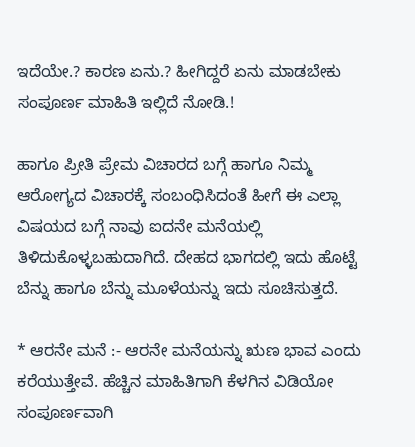ಇದೆಯೇ.? ಕಾರಣ ಏನು.? ಹೀಗಿದ್ದರೆ ಏನು ಮಾಡಬೇಕು ಸಂಪೂರ್ಣ ಮಾಹಿತಿ ಇಲ್ಲಿದೆ ನೋಡಿ.!

ಹಾಗೂ ಪ್ರೀತಿ ಪ್ರೇಮ ವಿಚಾರದ ಬಗ್ಗೆ ಹಾಗೂ ನಿಮ್ಮ ಆರೋಗ್ಯದ ವಿಚಾರಕ್ಕೆ ಸಂಬಂಧಿಸಿದಂತೆ ಹೀಗೆ ಈ ಎಲ್ಲಾ ವಿಷಯದ ಬಗ್ಗೆ ನಾವು ಐದನೇ ಮನೆಯಲ್ಲಿ ತಿಳಿದುಕೊಳ್ಳಬಹುದಾಗಿದೆ. ದೇಹದ ಭಾಗದಲ್ಲಿ ಇದು ಹೊಟ್ಟೆ ಬೆನ್ನು ಹಾಗೂ ಬೆನ್ನು ಮೂಳೆಯನ್ನು ಇದು ಸೂಚಿಸುತ್ತದೆ.

* ಆರನೇ ಮನೆ :- ಆರನೇ ಮನೆಯನ್ನು ಋಣ ಭಾವ ಎಂದು ಕರೆಯುತ್ತೇವೆ. ಹೆಚ್ಚಿನ ಮಾಹಿತಿಗಾಗಿ ಕೆಳಗಿನ ವಿಡಿಯೋ ಸಂಪೂರ್ಣವಾಗಿ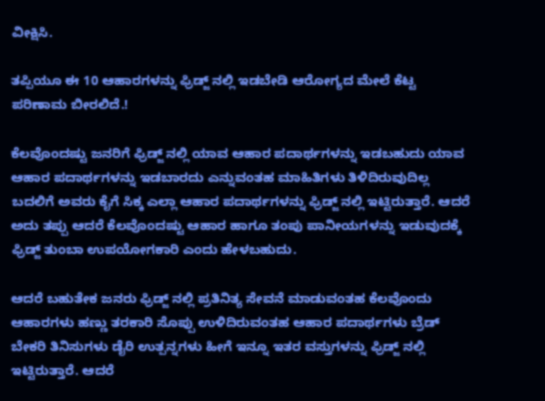ವೀಕ್ಷಿಸಿ.

ತಪ್ಪಿಯೂ ಈ 10 ಆಹಾರಗಳನ್ನು ಫ್ರಿಡ್ಜ್ ನಲ್ಲಿ ಇಡಬೇಡಿ ಆರೋಗ್ಯದ ಮೇಲೆ ಕೆಟ್ಟ ಪರಿಣಾಮ ಬೀರಲಿದೆ.!

ಕೆಲವೊಂದಷ್ಟು ಜನರಿಗೆ ಫ್ರಿಡ್ಜ್ ನಲ್ಲಿ ಯಾವ ಆಹಾರ ಪದಾರ್ಥಗಳನ್ನು ಇಡಬಹುದು ಯಾವ ಆಹಾರ ಪದಾರ್ಥಗಳನ್ನು ಇಡಬಾರದು ಎನ್ನುವಂತಹ ಮಾಹಿತಿಗಳು ತಿಳಿದಿರುವುದಿಲ್ಲ ಬದಲಿಗೆ ಅವರು ಕೈಗೆ ಸಿಕ್ಕ ಎಲ್ಲಾ ಆಹಾರ ಪದಾರ್ಥಗಳನ್ನು ಫ್ರಿಡ್ಜ್ ನಲ್ಲಿ ಇಟ್ಟಿರುತ್ತಾರೆ. ಆದರೆ ಅದು ತಪ್ಪು ಆದರೆ ಕೆಲವೊಂದಷ್ಟು ಆಹಾರ ಹಾಗೂ ತಂಪು ಪಾನೀಯಗಳನ್ನು ಇಡುವುದಕ್ಕೆ ಫ್ರಿಡ್ಜ್ ತುಂಬಾ ಉಪಯೋಗಕಾರಿ ಎಂದು ಹೇಳಬಹುದು.

ಆದರೆ ಬಹುತೇಕ ಜನರು ಫ್ರಿಡ್ಜ್ ನಲ್ಲಿ ಪ್ರತಿನಿತ್ಯ ಸೇವನೆ ಮಾಡುವಂತಹ ಕೆಲವೊಂದು ಆಹಾರಗಳು ಹಣ್ಣು ತರಕಾರಿ ಸೊಪ್ಪು ಉಳಿದಿರುವಂತಹ ಆಹಾರ ಪದಾರ್ಥಗಳು ಬ್ರೆಡ್ ಬೇಕರಿ ತಿನಿಸುಗಳು ಡೈರಿ ಉತ್ಪನ್ನಗಳು ಹೀಗೆ ಇನ್ನೂ ಇತರ ವಸ್ತುಗಳನ್ನು ಫ್ರಿಡ್ಜ್ ನಲ್ಲಿ ಇಟ್ಟಿರುತ್ತಾರೆ. ಆದರೆ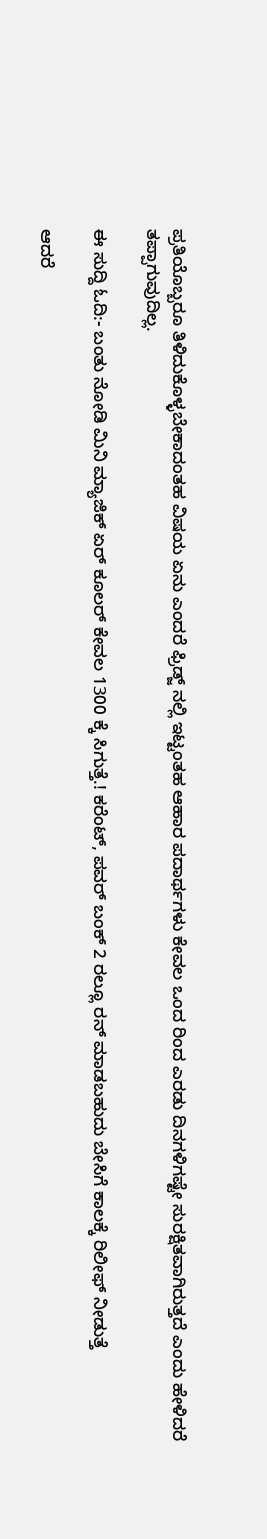ಪ್ರತಿಯೊಬ್ಬರೂ ತಿಳಿದುಕೊಳ್ಳಬೇಕಾದಂತಹ ವಿಷಯ ಏನು ಎಂದರೆ ಫ್ರಿಡ್ಜ್ ನಲ್ಲಿ ಇಟ್ಟಂತಹ ಆಹಾರ ಪದಾರ್ಥಗಳು ಕೇವಲ ಒಂದ ರಿಂದ ಎರಡು ದಿನಗಳಿಗಷ್ಟೇ ಸುರಕ್ಷಿತವಾಗಿರುತ್ತದೆ ಎಂದು ಹೇಳಿದರೆ ತಪ್ಪಾಗುವುದಿಲ್ಲ.

ಈ ಸುದ್ದಿ ಓದಿ:- ಬಂತು ನೋಡಿ ಮಿನಿ ಮ್ಯಾಜಿಕ್ ಏರ್ ಕೂಲರ್ ಕೇವಲ 1300 ಕ್ಕೆ ಸಿಗುತ್ತೆ.! ಕರೆಂಟ್, ಪವರ್ ಬಂಕ್ 2 ರಲ್ಲೂ ರನ್ ಮಾಡಬಹುದು ಬೇಸಿಗೆ ಕಾಲಕ್ಕೆ ರಿಲೀಫ್ ನೀಡುತ್ತೆ

ಆದರೆ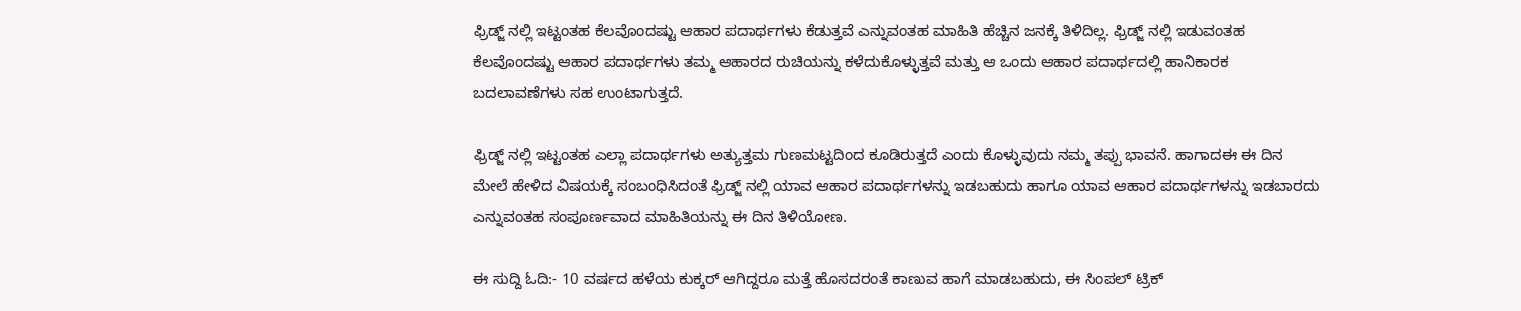ಫ್ರಿಡ್ಜ್ ನಲ್ಲಿ ಇಟ್ಟಂತಹ ಕೆಲವೊಂದಷ್ಟು ಆಹಾರ ಪದಾರ್ಥಗಳು ಕೆಡುತ್ತವೆ ಎನ್ನುವಂತಹ ಮಾಹಿತಿ ಹೆಚ್ಚಿನ ಜನಕ್ಕೆ ತಿಳಿದಿಲ್ಲ. ಫ್ರಿಡ್ಜ್ ನಲ್ಲಿ ಇಡುವಂತಹ ಕೆಲವೊಂದಷ್ಟು ಆಹಾರ ಪದಾರ್ಥಗಳು ತಮ್ಮ ಆಹಾರದ ರುಚಿಯನ್ನು ಕಳೆದುಕೊಳ್ಳುತ್ತವೆ ಮತ್ತು ಆ ಒಂದು ಆಹಾರ ಪದಾರ್ಥದಲ್ಲಿ ಹಾನಿಕಾರಕ ಬದಲಾವಣೆಗಳು ಸಹ ಉಂಟಾಗುತ್ತದೆ.

ಫ್ರಿಡ್ಜ್ ನಲ್ಲಿ ಇಟ್ಟಂತಹ ಎಲ್ಲಾ ಪದಾರ್ಥಗಳು ಅತ್ಯುತ್ತಮ ಗುಣಮಟ್ಟದಿಂದ ಕೂಡಿರುತ್ತದೆ ಎಂದು ಕೊಳ್ಳುವುದು ನಮ್ಮ ತಪ್ಪು ಭಾವನೆ. ಹಾಗಾದಈ ಈ ದಿನ ಮೇಲೆ ಹೇಳಿದ ವಿಷಯಕ್ಕೆ ಸಂಬಂಧಿಸಿದಂತೆ ಫ್ರಿಡ್ಜ್ ನಲ್ಲಿ ಯಾವ ಆಹಾರ ಪದಾರ್ಥಗಳನ್ನು ಇಡಬಹುದು ಹಾಗೂ ಯಾವ ಆಹಾರ ಪದಾರ್ಥಗಳನ್ನು ಇಡಬಾರದು ಎನ್ನುವಂತಹ ಸಂಪೂರ್ಣವಾದ ಮಾಹಿತಿಯನ್ನು ಈ ದಿನ ತಿಳಿಯೋಣ.

ಈ ಸುದ್ದಿ ಓದಿ:- 10 ವರ್ಷದ ಹಳೆಯ ಕುಕ್ಕರ್ ಆಗಿದ್ದರೂ ಮತ್ತೆ ಹೊಸದರಂತೆ ಕಾಣುವ ಹಾಗೆ ಮಾಡಬಹುದು, ಈ ಸಿಂಪಲ್ ಟ್ರಿಕ್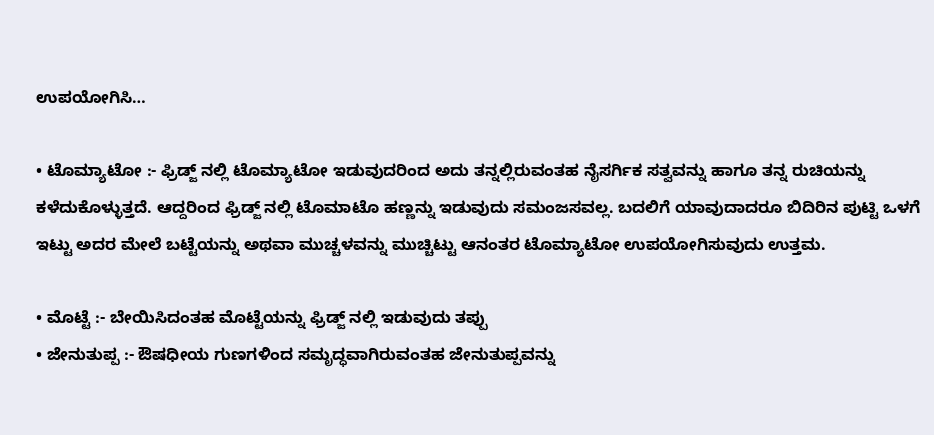ಉಪಯೋಗಿಸಿ…

• ಟೊಮ್ಯಾಟೋ :- ಫ್ರಿಡ್ಜ್ ನಲ್ಲಿ ಟೊಮ್ಯಾಟೋ ಇಡುವುದರಿಂದ ಅದು ತನ್ನಲ್ಲಿರುವಂತಹ ನೈಸರ್ಗಿಕ ಸತ್ವವನ್ನು ಹಾಗೂ ತನ್ನ ರುಚಿಯನ್ನು ಕಳೆದುಕೊಳ್ಳುತ್ತದೆ. ಆದ್ದರಿಂದ ಫ್ರಿಡ್ಜ್ ನಲ್ಲಿ ಟೊಮಾಟೊ ಹಣ್ಣನ್ನು ಇಡುವುದು ಸಮಂಜಸವಲ್ಲ. ಬದಲಿಗೆ ಯಾವುದಾದರೂ ಬಿದಿರಿನ ಪುಟ್ಟಿ ಒಳಗೆ ಇಟ್ಟು ಅದರ ಮೇಲೆ ಬಟ್ಟೆಯನ್ನು ಅಥವಾ ಮುಚ್ಚಳವನ್ನು ಮುಚ್ಚಿಟ್ಟು ಆನಂತರ ಟೊಮ್ಯಾಟೋ ಉಪಯೋಗಿಸುವುದು ಉತ್ತಮ.

• ಮೊಟ್ಟೆ :- ಬೇಯಿಸಿದಂತಹ ಮೊಟ್ಟೆಯನ್ನು ಫ್ರಿಡ್ಜ್ ನಲ್ಲಿ ಇಡುವುದು ತಪ್ಪು
• ಜೇನುತುಪ್ಪ :- ಔಷಧೀಯ ಗುಣಗಳಿಂದ ಸಮೃದ್ಧವಾಗಿರುವಂತಹ ಜೇನುತುಪ್ಪವನ್ನು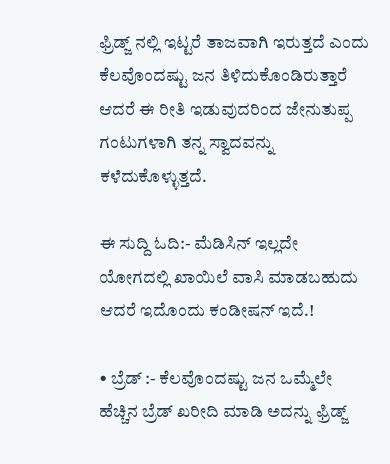ಫ್ರಿಡ್ಜ್ ನಲ್ಲಿ ಇಟ್ಟರೆ ತಾಜವಾಗಿ ಇರುತ್ತದೆ ಎಂದು ಕೆಲವೊಂದಷ್ಟು ಜನ ತಿಳಿದುಕೊಂಡಿರುತ್ತಾರೆ ಆದರೆ ಈ ರೀತಿ ಇಡುವುದರಿಂದ ಜೇನುತುಪ್ಪ ಗಂಟುಗಳಾಗಿ ತನ್ನ ಸ್ವಾದವನ್ನು ಕಳೆದುಕೊಳ್ಳುತ್ತದೆ.

ಈ ಸುದ್ದಿ ಓದಿ:- ಮೆಡಿಸಿನ್ ಇಲ್ಲದೇ ಯೋಗದಲ್ಲಿ ಖಾಯಿಲೆ ವಾಸಿ ಮಾಡಬಹುದು ಆದರೆ ಇದೊಂದು ಕಂಡೀಷನ್ ಇದೆ.!

• ಬ್ರೆಡ್ :- ಕೆಲವೊಂದಷ್ಟು ಜನ ಒಮ್ಮೆಲೇ ಹೆಚ್ಚಿನ ಬ್ರೆಡ್ ಖರೀದಿ ಮಾಡಿ ಅದನ್ನು ಫ್ರಿಡ್ಜ್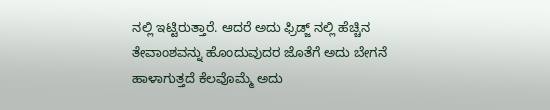ನಲ್ಲಿ ಇಟ್ಟಿರುತ್ತಾರೆ. ಆದರೆ ಅದು ಫ್ರಿಡ್ಜ್ ನಲ್ಲಿ ಹೆಚ್ಚಿನ ತೇವಾಂಶವನ್ನು ಹೊಂದುವುದರ ಜೊತೆಗೆ ಅದು ಬೇಗನೆ ಹಾಳಾಗುತ್ತದೆ ಕೆಲವೊಮ್ಮೆ ಅದು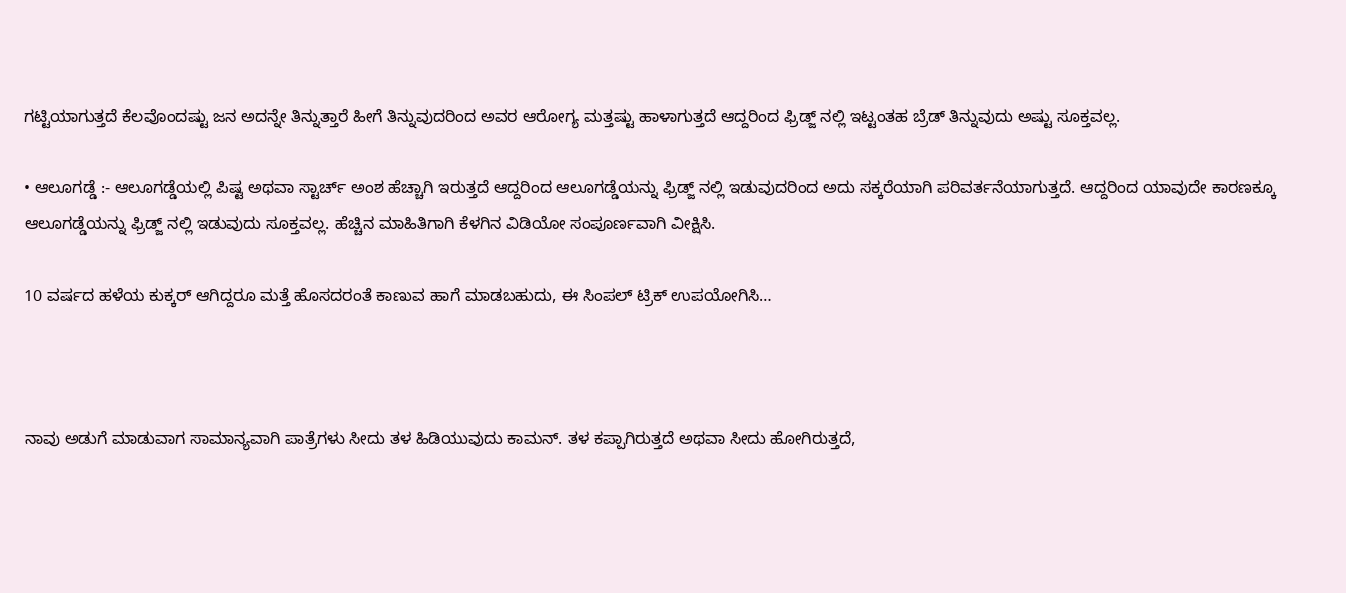ಗಟ್ಟಿಯಾಗುತ್ತದೆ ಕೆಲವೊಂದಷ್ಟು ಜನ ಅದನ್ನೇ ತಿನ್ನುತ್ತಾರೆ ಹೀಗೆ ತಿನ್ನುವುದರಿಂದ ಅವರ ಆರೋಗ್ಯ ಮತ್ತಷ್ಟು ಹಾಳಾಗುತ್ತದೆ ಆದ್ದರಿಂದ ಫ್ರಿಡ್ಜ್ ನಲ್ಲಿ ಇಟ್ಟಂತಹ ಬ್ರೆಡ್ ತಿನ್ನುವುದು ಅಷ್ಟು ಸೂಕ್ತವಲ್ಲ.

• ಆಲೂಗಡ್ಡೆ :- ಆಲೂಗಡ್ಡೆಯಲ್ಲಿ ಪಿಷ್ಟ ಅಥವಾ ಸ್ಟಾರ್ಚ್ ಅಂಶ ಹೆಚ್ಚಾಗಿ ಇರುತ್ತದೆ ಆದ್ದರಿಂದ ಆಲೂಗಡ್ಡೆಯನ್ನು ಫ್ರಿಡ್ಜ್ ನಲ್ಲಿ ಇಡುವುದರಿಂದ ಅದು ಸಕ್ಕರೆಯಾಗಿ ಪರಿವರ್ತನೆಯಾಗುತ್ತದೆ. ಆದ್ದರಿಂದ ಯಾವುದೇ ಕಾರಣಕ್ಕೂ ಆಲೂಗಡ್ಡೆಯನ್ನು ಫ್ರಿಡ್ಜ್ ನಲ್ಲಿ ಇಡುವುದು ಸೂಕ್ತವಲ್ಲ. ಹೆಚ್ಚಿನ ಮಾಹಿತಿಗಾಗಿ ಕೆಳಗಿನ ವಿಡಿಯೋ ಸಂಪೂರ್ಣವಾಗಿ ವೀಕ್ಷಿಸಿ.

10 ವರ್ಷದ ಹಳೆಯ ಕುಕ್ಕರ್ ಆಗಿದ್ದರೂ ಮತ್ತೆ ಹೊಸದರಂತೆ ಕಾಣುವ ಹಾಗೆ ಮಾಡಬಹುದು, ಈ ಸಿಂಪಲ್ ಟ್ರಿಕ್ ಉಪಯೋಗಿಸಿ…



ನಾವು ಅಡುಗೆ ಮಾಡುವಾಗ ಸಾಮಾನ್ಯವಾಗಿ ಪಾತ್ರೆಗಳು ಸೀದು ತಳ ಹಿಡಿಯುವುದು ಕಾಮನ್. ತಳ ಕಪ್ಪಾಗಿರುತ್ತದೆ ಅಥವಾ ಸೀದು ಹೋಗಿರುತ್ತದೆ,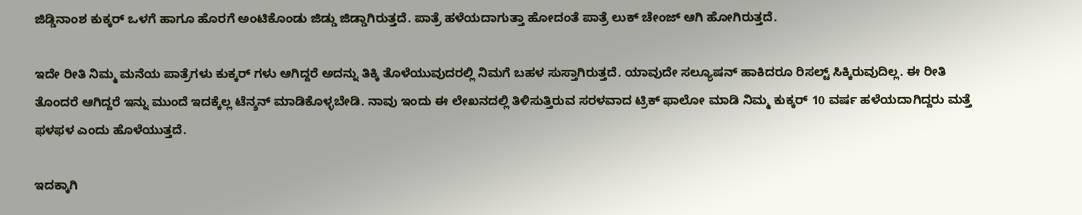ಜಿಡ್ಡಿನಾಂಶ ಕುಕ್ಕರ್ ಒಳಗೆ ಹಾಗೂ ಹೊರಗೆ ಅಂಟಿಕೊಂಡು ಜಿಡ್ಡು ಜಿಡ್ಡಾಗಿರುತ್ತದೆ. ಪಾತ್ರೆ ಹಳೆಯದಾಗುತ್ತಾ ಹೋದಂತೆ ಪಾತ್ರೆ ಲುಕ್ ಚೇಂಜ್ ಆಗಿ ಹೋಗಿರುತ್ತದೆ.

ಇದೇ ರೀತಿ ನಿಮ್ಮ ಮನೆಯ ಪಾತ್ರೆಗಳು ಕುಕ್ಕರ್ ಗಳು ಆಗಿದ್ದರೆ ಅದನ್ನು ತಿಕ್ಕಿ ತೊಳೆಯುವುದರಲ್ಲಿ ನಿಮಗೆ ಬಹಳ ಸುಸ್ತಾಗಿರುತ್ತದೆ. ಯಾವುದೇ ಸಲ್ಯೂಷನ್ ಹಾಕಿದರೂ ರಿಸಲ್ಟ್ ಸಿಕ್ಕಿರುವುದಿಲ್ಲ. ಈ ರೀತಿ ತೊಂದರೆ ಆಗಿದ್ದರೆ ಇನ್ನು ಮುಂದೆ ಇದಕ್ಕೆಲ್ಲ ಟೆನ್ಶನ್ ಮಾಡಿಕೊಳ್ಳಬೇಡಿ. ನಾವು ಇಂದು ಈ ಲೇಖನದಲ್ಲಿ ತಿಳಿಸುತ್ತಿರುವ ಸರಳವಾದ ಟ್ರಿಕ್ ಫಾಲೋ ಮಾಡಿ ನಿಮ್ಮ ಕುಕ್ಕರ್ 10 ವರ್ಷ ಹಳೆಯದಾಗಿದ್ದರು ಮತ್ತೆ ಫಳಫಳ ಎಂದು ಹೊಳೆಯುತ್ತದೆ.

ಇದಕ್ಕಾಗಿ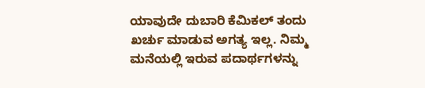ಯಾವುದೇ ದುಬಾರಿ ಕೆಮಿಕಲ್ ತಂದು ಖರ್ಚು ಮಾಡುವ ಅಗತ್ಯ ಇಲ್ಲ. ನಿಮ್ಮ ಮನೆಯಲ್ಲಿ ಇರುವ ಪದಾರ್ಥಗಳನ್ನು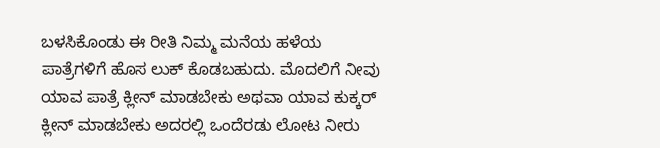ಬಳಸಿಕೊಂಡು ಈ ರೀತಿ ನಿಮ್ಮ ಮನೆಯ ಹಳೆಯ ಪಾತ್ರೆಗಳಿಗೆ ಹೊಸ ಲುಕ್ ಕೊಡಬಹುದು. ಮೊದಲಿಗೆ ನೀವು ಯಾವ ಪಾತ್ರೆ ಕ್ಲೀನ್ ಮಾಡಬೇಕು ಅಥವಾ ಯಾವ ಕುಕ್ಕರ್ ಕ್ಲೀನ್ ಮಾಡಬೇಕು ಅದರಲ್ಲಿ ಒಂದೆರಡು ಲೋಟ ನೀರು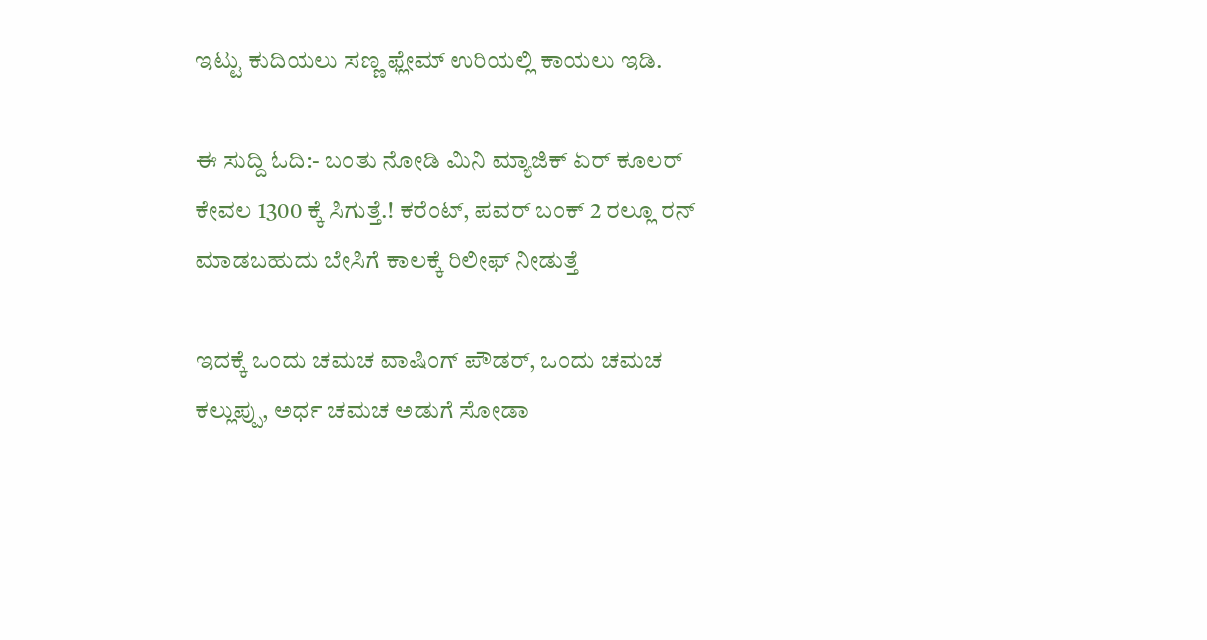ಇಟ್ಟು ಕುದಿಯಲು ಸಣ್ಣ ಫ್ಲೇಮ್ ಉರಿಯಲ್ಲಿ ಕಾಯಲು ಇಡಿ.

ಈ ಸುದ್ದಿ ಓದಿ:- ಬಂತು ನೋಡಿ ಮಿನಿ ಮ್ಯಾಜಿಕ್ ಏರ್ ಕೂಲರ್ ಕೇವಲ 1300 ಕ್ಕೆ ಸಿಗುತ್ತೆ.! ಕರೆಂಟ್, ಪವರ್ ಬಂಕ್ 2 ರಲ್ಲೂ ರನ್ ಮಾಡಬಹುದು ಬೇಸಿಗೆ ಕಾಲಕ್ಕೆ ರಿಲೀಫ್ ನೀಡುತ್ತೆ

ಇದಕ್ಕೆ ಒಂದು ಚಮಚ ವಾಷಿಂಗ್ ಪೌಡರ್, ಒಂದು ಚಮಚ ಕಲ್ಲುಪ್ಪು, ಅರ್ಧ ಚಮಚ ಅಡುಗೆ ಸೋಡಾ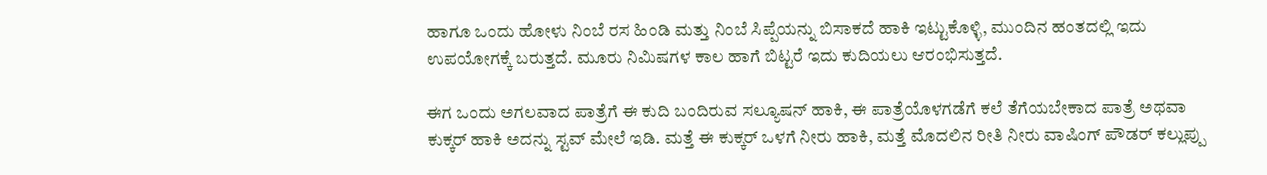ಹಾಗೂ ಒಂದು ಹೋಳು ನಿಂಬೆ ರಸ ಹಿಂಡಿ ಮತ್ತು ನಿಂಬೆ ಸಿಪ್ಪೆಯನ್ನು ಬಿಸಾಕದೆ ಹಾಕಿ ಇಟ್ಟುಕೊಳ್ಳಿ, ಮುಂದಿನ ಹಂತದಲ್ಲಿ ಇದು ಉಪಯೋಗಕ್ಕೆ ಬರುತ್ತದೆ. ಮೂರು ನಿಮಿಷಗಳ ಕಾಲ ಹಾಗೆ ಬಿಟ್ಟರೆ ಇದು ಕುದಿಯಲು ಆರಂಭಿಸುತ್ತದೆ.

ಈಗ ಒಂದು ಅಗಲವಾದ ಪಾತ್ರೆಗೆ ಈ ಕುದಿ ಬಂದಿರುವ ಸಲ್ಯೂಷನ್ ಹಾಕಿ, ಈ ಪಾತ್ರೆಯೊಳಗಡೆಗೆ ಕಲೆ ತೆಗೆಯಬೇಕಾದ ಪಾತ್ರೆ ಅಥವಾ ಕುಕ್ಕರ್ ಹಾಕಿ ಅದನ್ನು ಸ್ಟವ್ ಮೇಲೆ ಇಡಿ. ಮತ್ತೆ ಈ ಕುಕ್ಕರ್ ಒಳಗೆ ನೀರು ಹಾಕಿ, ಮತ್ತೆ ಮೊದಲಿನ ರೀತಿ ನೀರು ವಾಷಿಂಗ್ ಪೌಡರ್ ಕಲ್ಲುಪ್ಪು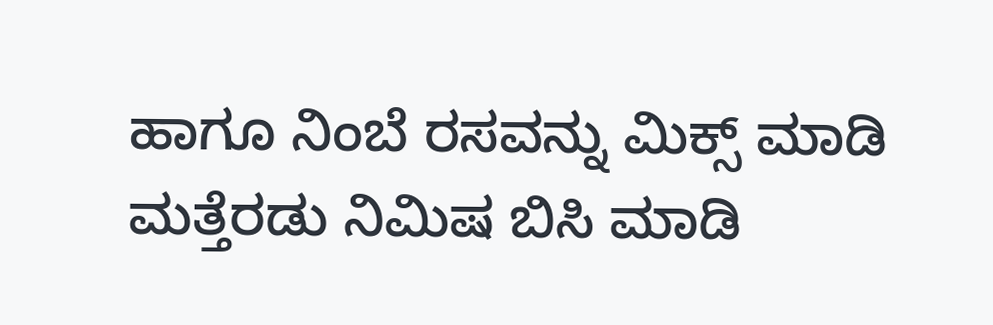ಹಾಗೂ ನಿಂಬೆ ರಸವನ್ನು ಮಿಕ್ಸ್ ಮಾಡಿ ಮತ್ತೆರಡು ನಿಮಿಷ ಬಿಸಿ ಮಾಡಿ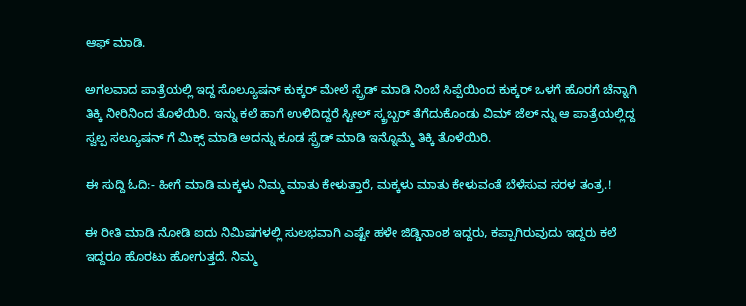ಆಫ್ ಮಾಡಿ.

ಅಗಲವಾದ ಪಾತ್ರೆಯಲ್ಲಿ ಇದ್ದ ಸೊಲ್ಯೂಷನ್ ಕುಕ್ಕರ್ ಮೇಲೆ ಸ್ಪ್ರೆಡ್ ಮಾಡಿ ನಿಂಬೆ ಸಿಪ್ಪೆಯಿಂದ ಕುಕ್ಕರ್ ಒಳಗೆ ಹೊರಗೆ ಚೆನ್ನಾಗಿ ತಿಕ್ಕಿ ನೀರಿನಿಂದ ತೊಳೆಯಿರಿ. ಇನ್ನು ಕಲೆ ಹಾಗೆ ಉಳಿದಿದ್ದರೆ ಸ್ಟೀಲ್ ಸ್ಕ್ರಬ್ಬರ್ ತೆಗೆದುಕೊಂಡು ವಿಮ್ ಜೆಲ್ ನ್ನು ಆ ಪಾತ್ರೆಯಲ್ಲಿದ್ದ ಸ್ವಲ್ಪ ಸಲ್ಯೂಷನ್ ಗೆ ಮಿಕ್ಸ್ ಮಾಡಿ ಅದನ್ನು ಕೂಡ ಸ್ಪ್ರೆಡ್ ಮಾಡಿ ಇನ್ನೊಮ್ಮೆ ತಿಕ್ಕಿ ತೊಳೆಯಿರಿ.

ಈ ಸುದ್ದಿ ಓದಿ:- ಹೀಗೆ ಮಾಡಿ ಮಕ್ಕಳು ನಿಮ್ಮ ಮಾತು ಕೇಳುತ್ತಾರೆ, ಮಕ್ಕಳು ಮಾತು ಕೇಳುವಂತೆ ಬೆಳೆಸುವ ಸರಳ ತಂತ್ರ.!

ಈ ರೀತಿ ಮಾಡಿ ನೋಡಿ ಐದು ನಿಮಿಷಗಳಲ್ಲಿ ಸುಲಭವಾಗಿ ಎಷ್ಟೇ ಹಳೇ ಜಿಡ್ಡಿನಾಂಶ ಇದ್ದರು, ಕಪ್ಪಾಗಿರುವುದು ಇದ್ದರು ಕಲೆ ಇದ್ದರೂ ಹೊರಟು ಹೋಗುತ್ತದೆ. ನಿಮ್ಮ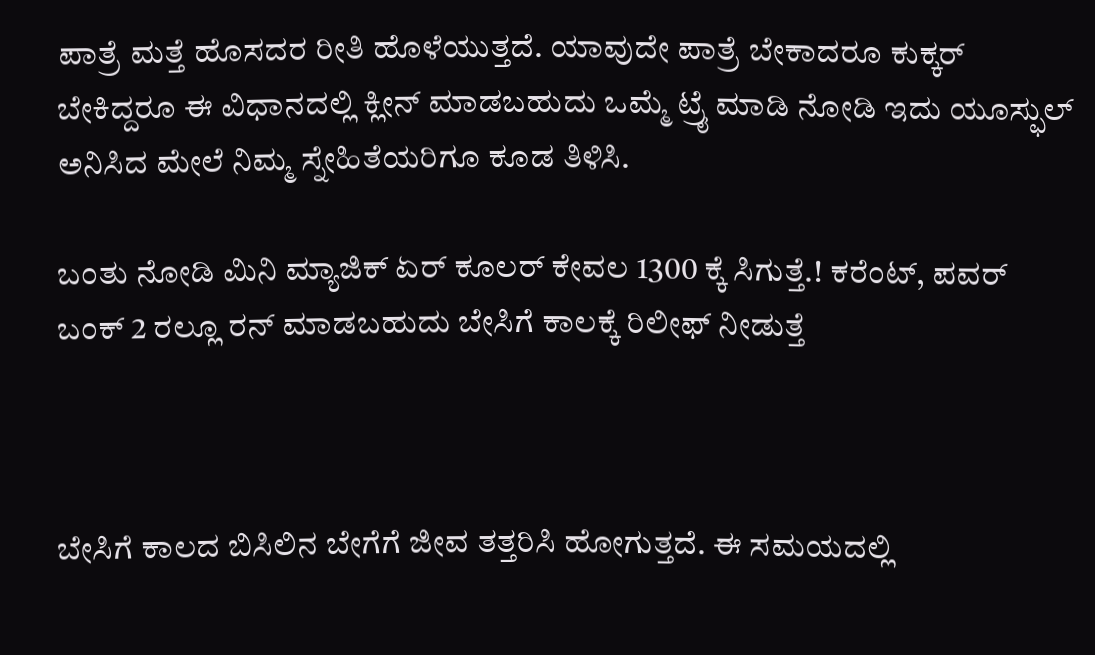ಪಾತ್ರೆ ಮತ್ತೆ ಹೊಸದರ ರೀತಿ ಹೊಳೆಯುತ್ತದೆ. ಯಾವುದೇ ಪಾತ್ರೆ ಬೇಕಾದರೂ ಕುಕ್ಕರ್ ಬೇಕಿದ್ದರೂ ಈ ವಿಧಾನದಲ್ಲಿ ಕ್ಲೀನ್ ಮಾಡಬಹುದು ಒಮ್ಮೆ ಟ್ರೈ ಮಾಡಿ ನೋಡಿ ಇದು ಯೂಸ್ಫುಲ್ ಅನಿಸಿದ ಮೇಲೆ ನಿಮ್ಮ ಸ್ನೇಹಿತೆಯರಿಗೂ ಕೂಡ ತಿಳಿಸಿ.

ಬಂತು ನೋಡಿ ಮಿನಿ ಮ್ಯಾಜಿಕ್ ಏರ್ ಕೂಲರ್ ಕೇವಲ 1300 ಕ್ಕೆ ಸಿಗುತ್ತೆ.! ಕರೆಂಟ್, ಪವರ್ ಬಂಕ್ 2 ರಲ್ಲೂ ರನ್ ಮಾಡಬಹುದು ಬೇಸಿಗೆ ಕಾಲಕ್ಕೆ ರಿಲೀಫ್ ನೀಡುತ್ತೆ



ಬೇಸಿಗೆ ಕಾಲದ ಬಿಸಿಲಿನ ಬೇಗೆಗೆ ಜೀವ ತತ್ತರಿಸಿ ಹೋಗುತ್ತದೆ. ಈ ಸಮಯದಲ್ಲಿ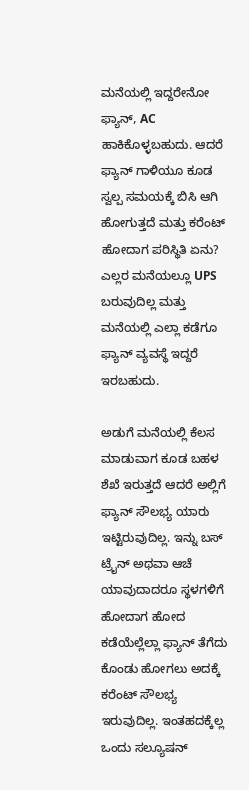ಮನೆಯಲ್ಲಿ ಇದ್ದರೇನೋ ಫ್ಯಾನ್, AC ಹಾಕಿಕೊಳ್ಳಬಹುದು. ಆದರೆ ಫ್ಯಾನ್ ಗಾಳಿಯೂ ಕೂಡ ಸ್ವಲ್ಪ ಸಮಯಕ್ಕೆ ಬಿಸಿ ಆಗಿ ಹೋಗುತ್ತದೆ ಮತ್ತು ಕರೆಂಟ್ ಹೋದಾಗ ಪರಿಸ್ಥಿತಿ ಏನು? ಎಲ್ಲರ ಮನೆಯಲ್ಲೂ UPS ಬರುವುದಿಲ್ಲ ಮತ್ತು ಮನೆಯಲ್ಲಿ ಎಲ್ಲಾ ಕಡೆಗೂ ಫ್ಯಾನ್ ವ್ಯವಸ್ಥೆ ಇದ್ದರೆ ಇರಬಹುದು.

ಅಡುಗೆ ಮನೆಯಲ್ಲಿ ಕೆಲಸ ಮಾಡುವಾಗ ಕೂಡ ಬಹಳ ಶೆಖೆ ಇರುತ್ತದೆ ಆದರೆ ಅಲ್ಲಿಗೆ ಫ್ಯಾನ್ ಸೌಲಭ್ಯ ಯಾರು ಇಟ್ಟಿರುವುದಿಲ್ಲ. ಇನ್ನು ಬಸ್ ಟ್ರೈನ್ ಅಥವಾ ಆಚೆ ಯಾವುದಾದರೂ ಸ್ಥಳಗಳಿಗೆ ಹೋದಾಗ ಹೋದ ಕಡೆಯೆಲ್ಲೆಲ್ಲಾ ಫ್ಯಾನ್ ತೆಗೆದು ಕೊಂಡು ಹೋಗಲು ಅದಕ್ಕೆ ಕರೆಂಟ್ ಸೌಲಭ್ಯ ಇರುವುದಿಲ್ಲ. ಇಂತಹದಕ್ಕೆಲ್ಲ ಒಂದು ಸಲ್ಯೂಷನ್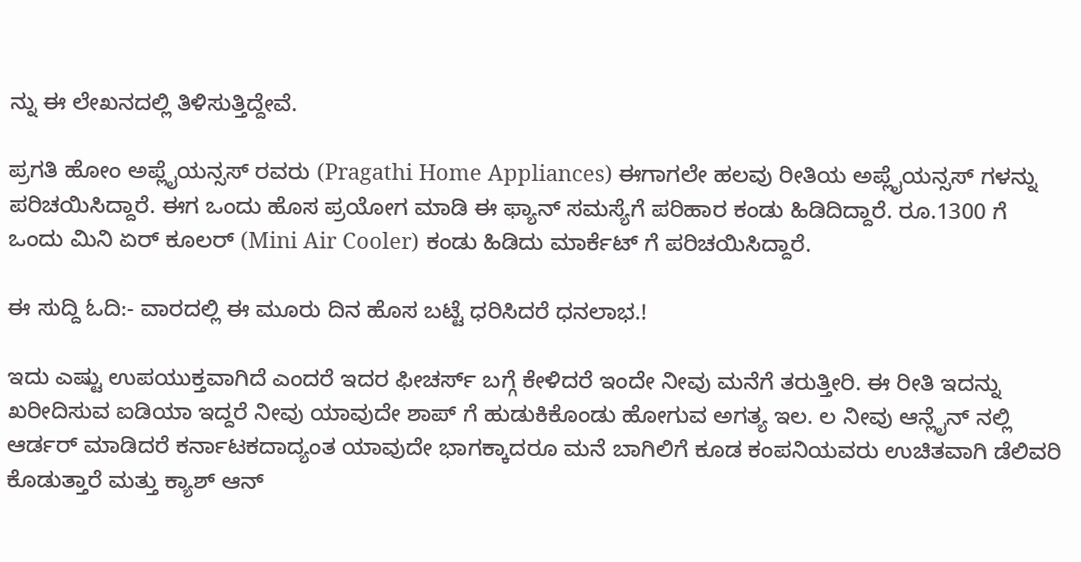ನ್ನು ಈ ಲೇಖನದಲ್ಲಿ ತಿಳಿಸುತ್ತಿದ್ದೇವೆ.

ಪ್ರಗತಿ ಹೋಂ ಅಪ್ಲೈಯನ್ಸಸ್ ರವರು (Pragathi Home Appliances) ಈಗಾಗಲೇ ಹಲವು ರೀತಿಯ ಅಪ್ಲೈಯನ್ಸಸ್ ಗಳನ್ನು ಪರಿಚಯಿಸಿದ್ದಾರೆ. ಈಗ ಒಂದು ಹೊಸ ಪ್ರಯೋಗ ಮಾಡಿ ಈ ಫ್ಯಾನ್ ಸಮಸ್ಯೆಗೆ ಪರಿಹಾರ ಕಂಡು ಹಿಡಿದಿದ್ದಾರೆ. ರೂ.1300 ಗೆ ಒಂದು ಮಿನಿ ಏರ್ ಕೂಲರ್ (Mini Air Cooler) ಕಂಡು ಹಿಡಿದು ಮಾರ್ಕೆಟ್ ಗೆ ಪರಿಚಯಿಸಿದ್ದಾರೆ.

ಈ ಸುದ್ದಿ ಓದಿ:- ವಾರದಲ್ಲಿ ಈ ಮೂರು ದಿನ ಹೊಸ ಬಟ್ಟೆ ಧರಿಸಿದರೆ ಧನಲಾಭ.!

ಇದು ಎಷ್ಟು ಉಪಯುಕ್ತವಾಗಿದೆ ಎಂದರೆ ಇದರ ಫೀಚರ್ಸ್ ಬಗ್ಗೆ ಕೇಳಿದರೆ ಇಂದೇ ನೀವು ಮನೆಗೆ ತರುತ್ತೀರಿ. ಈ ರೀತಿ ಇದನ್ನು ಖರೀದಿಸುವ ಐಡಿಯಾ ಇದ್ದರೆ ನೀವು ಯಾವುದೇ ಶಾಪ್ ಗೆ ಹುಡುಕಿಕೊಂಡು ಹೋಗುವ ಅಗತ್ಯ ಇಲ. ಲ ನೀವು ಆನ್ಲೈನ್ ನಲ್ಲಿ ಆರ್ಡರ್ ಮಾಡಿದರೆ ಕರ್ನಾಟಕದಾದ್ಯಂತ ಯಾವುದೇ ಭಾಗಕ್ಕಾದರೂ ಮನೆ ಬಾಗಿಲಿಗೆ ಕೂಡ ಕಂಪನಿಯವರು ಉಚಿತವಾಗಿ ಡೆಲಿವರಿ ಕೊಡುತ್ತಾರೆ ಮತ್ತು ಕ್ಯಾಶ್ ಆನ್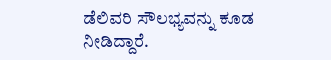ಡೆಲಿವರಿ ಸೌಲಭ್ಯವನ್ನು ಕೂಡ ನೀಡಿದ್ದಾರೆ.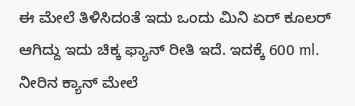ಈ ಮೇಲೆ ತಿಳಿಸಿದಂತೆ ಇದು ಒಂದು ಮಿನಿ ಏರ್ ಕೂಲರ್ ಆಗಿದ್ದು ಇದು ಚಿಕ್ಕ ಫ್ಯಾನ್ ರೀತಿ ಇದೆ. ಇದಕ್ಕೆ 600 ml. ನೀರಿನ ಕ್ಯಾನ್ ಮೇಲೆ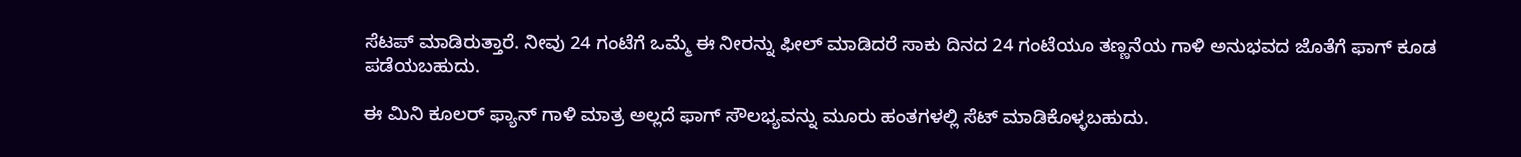ಸೆಟಪ್ ಮಾಡಿರುತ್ತಾರೆ. ನೀವು 24 ಗಂಟೆಗೆ ಒಮ್ಮೆ ಈ ನೀರನ್ನು ಫೀಲ್ ಮಾಡಿದರೆ ಸಾಕು ದಿನದ 24 ಗಂಟೆಯೂ ತಣ್ಣನೆಯ ಗಾಳಿ ಅನುಭವದ ಜೊತೆಗೆ ಫಾಗ್ ಕೂಡ ಪಡೆಯಬಹುದು.

ಈ ಮಿನಿ ಕೂಲರ್ ಫ್ಯಾನ್ ಗಾಳಿ ಮಾತ್ರ ಅಲ್ಲದೆ ಫಾಗ್ ಸೌಲಭ್ಯವನ್ನು ಮೂರು ಹಂತಗಳಲ್ಲಿ ಸೆಟ್ ಮಾಡಿಕೊಳ್ಳಬಹುದು.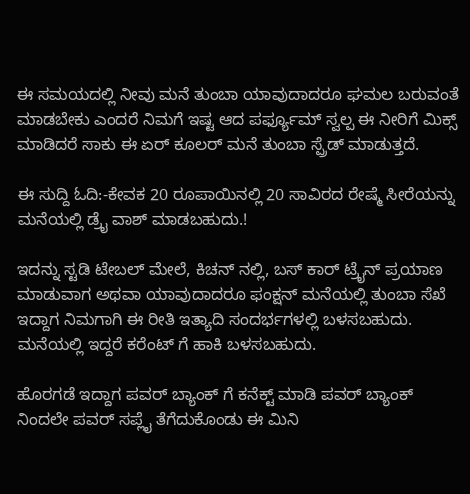ಈ ಸಮಯದಲ್ಲಿ ನೀವು ಮನೆ ತುಂಬಾ ಯಾವುದಾದರೂ ಘಮಲ ಬರುವಂತೆ ಮಾಡಬೇಕು ಎಂದರೆ ನಿಮಗೆ ಇಷ್ಟ ಆದ ಪರ್ಫ್ಯೂಮ್ ಸ್ವಲ್ಪ ಈ ನೀರಿಗೆ ಮಿಕ್ಸ್ ಮಾಡಿದರೆ ಸಾಕು ಈ ಏರ್ ಕೂಲರ್ ಮನೆ ತುಂಬಾ ಸ್ಪ್ರೆಡ್ ಮಾಡುತ್ತದೆ.

ಈ ಸುದ್ದಿ ಓದಿ:-ಕೇವಕ 20 ರೂಪಾಯಿನಲ್ಲಿ 20 ಸಾವಿರದ ರೇಷ್ಮೆ ಸೀರೆಯನ್ನು ಮನೆಯಲ್ಲಿ ಡ್ರೈ ವಾಶ್ ಮಾಡಬಹುದು.!

ಇದನ್ನು ಸ್ಟಡಿ ಟೇಬಲ್ ಮೇಲೆ, ಕಿಚನ್ ನಲ್ಲಿ, ಬಸ್ ಕಾರ್ ಟ್ರೈನ್ ಪ್ರಯಾಣ ಮಾಡುವಾಗ ಅಥವಾ ಯಾವುದಾದರೂ ಫಂಕ್ಷನ್ ಮನೆಯಲ್ಲಿ ತುಂಬಾ ಸೆಖೆ ಇದ್ದಾಗ ನಿಮಗಾಗಿ ಈ ರೀತಿ ಇತ್ಯಾದಿ ಸಂದರ್ಭಗಳಲ್ಲಿ ಬಳಸಬಹುದು. ಮನೆಯಲ್ಲಿ ಇದ್ದರೆ ಕರೆಂಟ್ ಗೆ ಹಾಕಿ ಬಳಸಬಹುದು.

ಹೊರಗಡೆ ಇದ್ದಾಗ ಪವರ್ ಬ್ಯಾಂಕ್ ಗೆ ಕನೆಕ್ಟ್ ಮಾಡಿ ಪವರ್ ಬ್ಯಾಂಕ್ ನಿಂದಲೇ ಪವರ್ ಸಪ್ಲೈ ತೆಗೆದುಕೊಂಡು ಈ ಮಿನಿ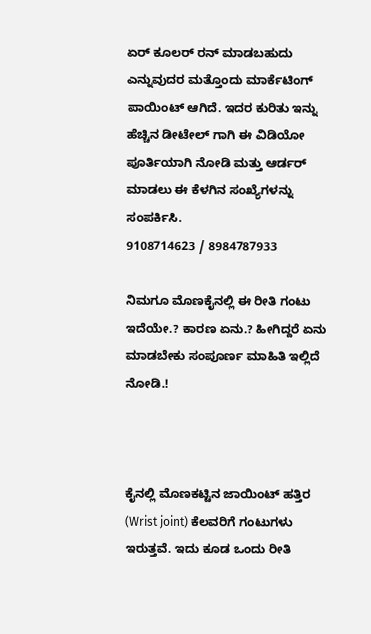ಏರ್ ಕೂಲರ್ ರನ್ ಮಾಡಬಹುದು ಎನ್ನುವುದರ ಮತ್ತೊಂದು ಮಾರ್ಕೆಟಿಂಗ್ ಪಾಯಿಂಟ್ ಆಗಿದೆ. ಇದರ ಕುರಿತು ಇನ್ನು ಹೆಚ್ಚಿನ ಡೀಟೇಲ್ ಗಾಗಿ ಈ ವಿಡಿಯೋ ಪೂರ್ತಿಯಾಗಿ ನೋಡಿ ಮತ್ತು ಆರ್ಡರ್ ಮಾಡಲು ಈ ಕೆಳಗಿನ ಸಂಖ್ಯೆಗಳನ್ನು ಸಂಪರ್ಕಿಸಿ.
9108714623 / 8984787933

ನಿಮಗೂ ಮೊಣಕೈನಲ್ಲಿ ಈ ರೀತಿ ಗಂಟು ಇದೆಯೇ.? ಕಾರಣ ಏನು.? ಹೀಗಿದ್ದರೆ ಏನು ಮಾಡಬೇಕು ಸಂಪೂರ್ಣ ಮಾಹಿತಿ ಇಲ್ಲಿದೆ ನೋಡಿ.!



ಕೈನಲ್ಲಿ ಮೊಣಕಟ್ಟಿನ ಜಾಯಿಂಟ್ ಹತ್ತಿರ (Wrist joint) ಕೆಲವರಿಗೆ ಗಂಟುಗಳು ಇರುತ್ತವೆ. ಇದು ಕೂಡ ಒಂದು ರೀತಿ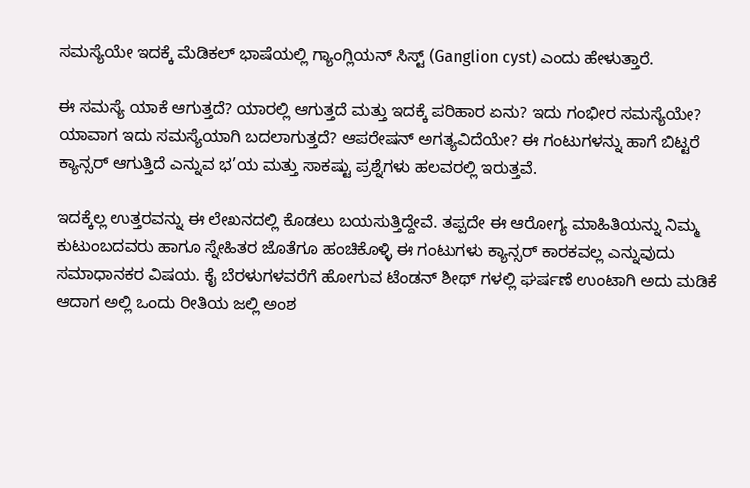ಸಮಸ್ಯೆಯೇ ಇದಕ್ಕೆ ಮೆಡಿಕಲ್ ಭಾಷೆಯಲ್ಲಿ ಗ್ಯಾಂಗ್ಲಿಯನ್ ಸಿಸ್ಟ್ (Ganglion cyst) ಎಂದು ಹೇಳುತ್ತಾರೆ.

ಈ ಸಮಸ್ಯೆ ಯಾಕೆ ಆಗುತ್ತದೆ? ಯಾರಲ್ಲಿ ಆಗುತ್ತದೆ ಮತ್ತು ಇದಕ್ಕೆ ಪರಿಹಾರ ಏನು? ಇದು ಗಂಭೀರ ಸಮಸ್ಯೆಯೇ? ಯಾವಾಗ ಇದು ಸಮಸ್ಯೆಯಾಗಿ ಬದಲಾಗುತ್ತದೆ? ಆಪರೇಷನ್ ಅಗತ್ಯವಿದೆಯೇ? ಈ ಗಂಟುಗಳನ್ನು ಹಾಗೆ ಬಿಟ್ಟರೆ ಕ್ಯಾನ್ಸರ್ ಆಗುತ್ತಿದೆ ಎನ್ನುವ ಭ’ಯ ಮತ್ತು ಸಾಕಷ್ಟು ಪ್ರಶ್ನೆಗಳು ಹಲವರಲ್ಲಿ ಇರುತ್ತವೆ.

ಇದಕ್ಕೆಲ್ಲ ಉತ್ತರವನ್ನು ಈ ಲೇಖನದಲ್ಲಿ ಕೊಡಲು ಬಯಸುತ್ತಿದ್ದೇವೆ. ತಪ್ಪದೇ ಈ ಆರೋಗ್ಯ ಮಾಹಿತಿಯನ್ನು ನಿಮ್ಮ ಕುಟುಂಬದವರು ಹಾಗೂ ಸ್ನೇಹಿತರ ಜೊತೆಗೂ ಹಂಚಿಕೊಳ್ಳಿ ಈ ಗಂಟುಗಳು ಕ್ಯಾನ್ಸರ್ ಕಾರಕವಲ್ಲ ಎನ್ನುವುದು ಸಮಾಧಾನಕರ ವಿಷಯ. ಕೈ ಬೆರಳುಗಳವರೆಗೆ ಹೋಗುವ ಟೆಂಡನ್ ಶೀಥ್ ಗಳಲ್ಲಿ ಘರ್ಷಣೆ ಉಂಟಾಗಿ ಅದು ಮಡಿಕೆ ಆದಾಗ ಅಲ್ಲಿ ಒಂದು ರೀತಿಯ ಜಲ್ಲಿ ಅಂಶ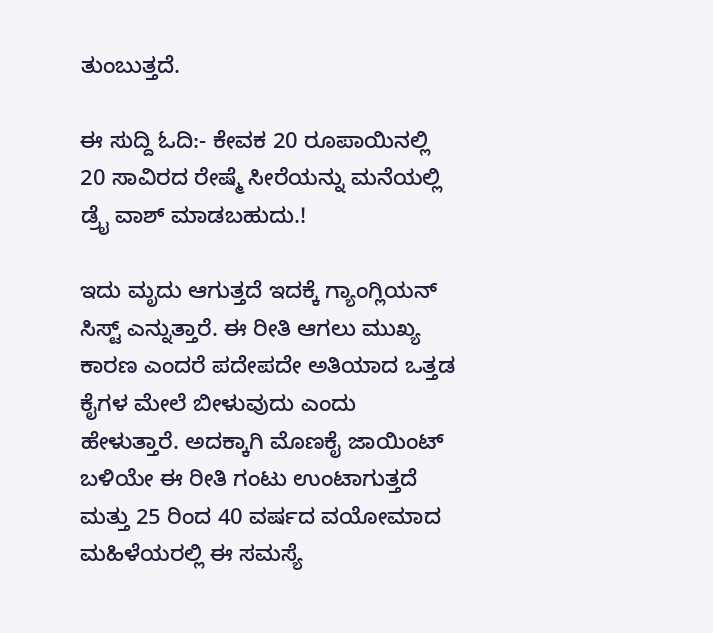ತುಂಬುತ್ತದೆ.

ಈ ಸುದ್ದಿ ಓದಿ:- ಕೇವಕ 20 ರೂಪಾಯಿನಲ್ಲಿ 20 ಸಾವಿರದ ರೇಷ್ಮೆ ಸೀರೆಯನ್ನು ಮನೆಯಲ್ಲಿ ಡ್ರೈ ವಾಶ್ ಮಾಡಬಹುದು.!

ಇದು ಮೃದು ಆಗುತ್ತದೆ ಇದಕ್ಕೆ ಗ್ಯಾಂಗ್ಲಿಯನ್ ಸಿಸ್ಟ್ ಎನ್ನುತ್ತಾರೆ. ಈ ರೀತಿ ಆಗಲು ಮುಖ್ಯ ಕಾರಣ ಎಂದರೆ ಪದೇಪದೇ ಅತಿಯಾದ ಒತ್ತಡ ಕೈಗಳ ಮೇಲೆ ಬೀಳುವುದು ಎಂದು ಹೇಳುತ್ತಾರೆ. ಅದಕ್ಕಾಗಿ ಮೊಣಕೈ ಜಾಯಿಂಟ್ ಬಳಿಯೇ ಈ ರೀತಿ ಗಂಟು ಉಂಟಾಗುತ್ತದೆ ಮತ್ತು 25 ರಿಂದ 40 ವರ್ಷದ ವಯೋಮಾದ ಮಹಿಳೆಯರಲ್ಲಿ ಈ ಸಮಸ್ಯೆ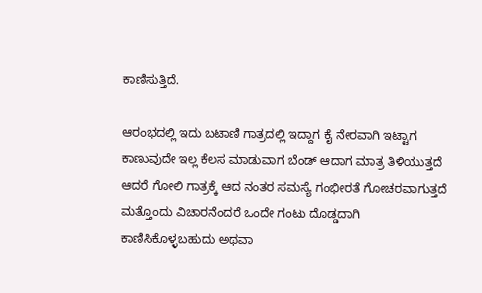ಕಾಣಿಸುತ್ತಿದೆ.

ಆರಂಭದಲ್ಲಿ ಇದು ಬಟಾಣಿ ಗಾತ್ರದಲ್ಲಿ ಇದ್ದಾಗ ಕೈ ನೇರವಾಗಿ ಇಟ್ಟಾಗ ಕಾಣುವುದೇ ಇಲ್ಲ ಕೆಲಸ ಮಾಡುವಾಗ ಬೆಂಡ್ ಆದಾಗ ಮಾತ್ರ ತಿಳಿಯುತ್ತದೆ ಆದರೆ ಗೋಲಿ ಗಾತ್ರಕ್ಕೆ ಆದ ನಂತರ ಸಮಸ್ಯೆ ಗಂಭೀರತೆ ಗೋಚರವಾಗುತ್ತದೆ ಮತ್ತೊಂದು ವಿಚಾರನೆಂದರೆ ಒಂದೇ ಗಂಟು ದೊಡ್ಡದಾಗಿ ಕಾಣಿಸಿಕೊಳ್ಳಬಹುದು ಅಥವಾ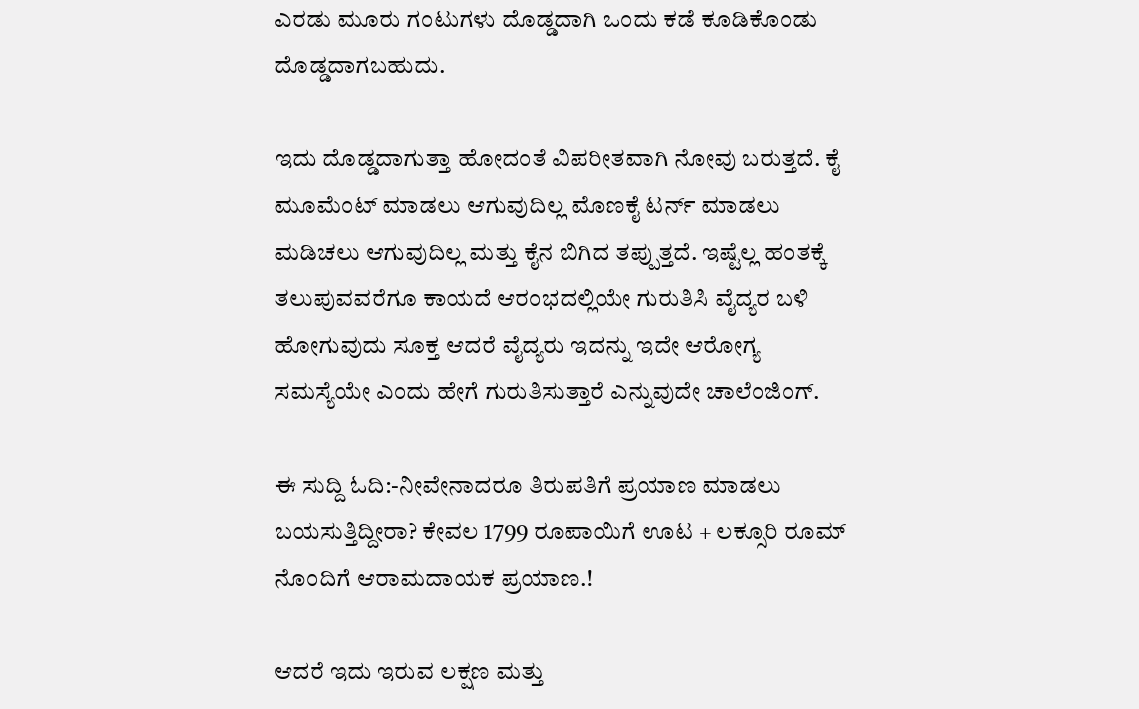ಎರಡು ಮೂರು ಗಂಟುಗಳು ದೊಡ್ಡದಾಗಿ ಒಂದು ಕಡೆ ಕೂಡಿಕೊಂಡು ದೊಡ್ಡದಾಗಬಹುದು.

ಇದು ದೊಡ್ಡದಾಗುತ್ತಾ ಹೋದಂತೆ ವಿಪರೀತವಾಗಿ ನೋವು ಬರುತ್ತದೆ. ಕೈ ಮೂಮೆಂಟ್ ಮಾಡಲು ಆಗುವುದಿಲ್ಲ ಮೊಣಕೈ ಟರ್ನ್ ಮಾಡಲು ಮಡಿಚಲು ಆಗುವುದಿಲ್ಲ ಮತ್ತು ಕೈನ ಬಿಗಿದ ತಪ್ಪುತ್ತದೆ. ಇಷ್ಟೆಲ್ಲ ಹಂತಕ್ಕೆ ತಲುಪುವವರೆಗೂ ಕಾಯದೆ ಆರಂಭದಲ್ಲಿಯೇ ಗುರುತಿಸಿ ವೈದ್ಯರ ಬಳಿ ಹೋಗುವುದು ಸೂಕ್ತ ಆದರೆ ವೈದ್ಯರು ಇದನ್ನು ಇದೇ ಆರೋಗ್ಯ ಸಮಸ್ಯೆಯೇ ಎಂದು ಹೇಗೆ ಗುರುತಿಸುತ್ತಾರೆ ಎನ್ನುವುದೇ ಚಾಲೆಂಜಿಂಗ್.

ಈ ಸುದ್ದಿ ಓದಿ:-ನೀವೇನಾದರೂ ತಿರುಪತಿಗೆ ಪ್ರಯಾಣ ಮಾಡಲು ಬಯಸುತ್ತಿದ್ದೀರಾ? ಕೇವಲ 1799 ರೂಪಾಯಿಗೆ ಊಟ + ಲಕ್ಸೂರಿ ರೂಮ್ ನೊಂದಿಗೆ ಆರಾಮದಾಯಕ ಪ್ರಯಾಣ.!

ಆದರೆ ಇದು ಇರುವ ಲಕ್ಷಣ ಮತ್ತು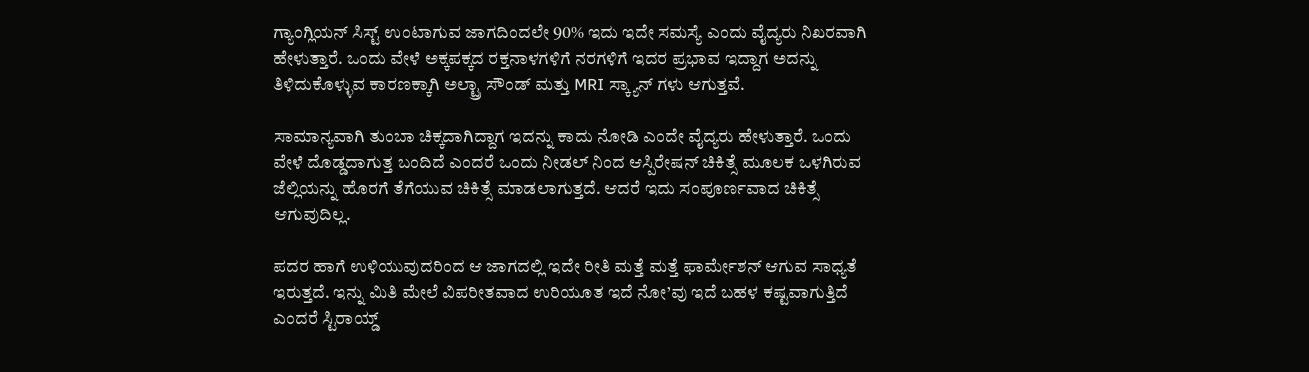ಗ್ಯಾಂಗ್ಲಿಯನ್ ಸಿಸ್ಟ್ ಉಂಟಾಗುವ ಜಾಗದಿಂದಲೇ 90% ಇದು ಇದೇ ಸಮಸ್ಯೆ ಎಂದು ವೈದ್ಯರು ನಿಖರವಾಗಿ ಹೇಳುತ್ತಾರೆ. ಒಂದು ವೇಳೆ ಅಕ್ಕಪಕ್ಕದ ರಕ್ತನಾಳಗಳಿಗೆ ನರಗಳಿಗೆ ಇದರ ಪ್ರಭಾವ ಇದ್ದಾಗ ಅದನ್ನು ತಿಳಿದುಕೊಳ್ಳುವ ಕಾರಣಕ್ಕಾಗಿ ಅಲ್ಟ್ರಾ ಸೌಂಡ್ ಮತ್ತು MRI ಸ್ಕ್ಯಾನ್ ಗಳು ಆಗುತ್ತವೆ.

ಸಾಮಾನ್ಯವಾಗಿ ತುಂಬಾ ಚಿಕ್ಕದಾಗಿದ್ದಾಗ ಇದನ್ನು ಕಾದು ನೋಡಿ ಎಂದೇ ವೈದ್ಯರು ಹೇಳುತ್ತಾರೆ. ಒಂದು ವೇಳೆ ದೊಡ್ಡದಾಗುತ್ತ ಬಂದಿದೆ ಎಂದರೆ ಒಂದು ನೀಡಲ್ ನಿಂದ ಆಸ್ಪಿರೇಷನ್ ಚಿಕಿತ್ಸೆ ಮೂಲಕ ಒಳಗಿರುವ ಜೆಲ್ಲಿಯನ್ನು ಹೊರಗೆ ತೆಗೆಯುವ ಚಿಕಿತ್ಸೆ ಮಾಡಲಾಗುತ್ತದೆ. ಆದರೆ ಇದು ಸಂಪೂರ್ಣವಾದ ಚಿಕಿತ್ಸೆ ಆಗುವುದಿಲ್ಲ.

ಪದರ ಹಾಗೆ ಉಳಿಯುವುದರಿಂದ ಆ ಜಾಗದಲ್ಲಿ ಇದೇ ರೀತಿ ಮತ್ತೆ ಮತ್ತೆ ಫಾರ್ಮೇಶನ್ ಆಗುವ ಸಾಧ್ಯತೆ ಇರುತ್ತದೆ. ಇನ್ನು ಮಿತಿ ಮೇಲೆ ವಿಪರೀತವಾದ ಉರಿಯೂತ ಇದೆ ನೋ’ವು ಇದೆ ಬಹಳ ಕಷ್ಟವಾಗುತ್ತಿದೆ ಎಂದರೆ ಸ್ಟಿರಾಯ್ಡ್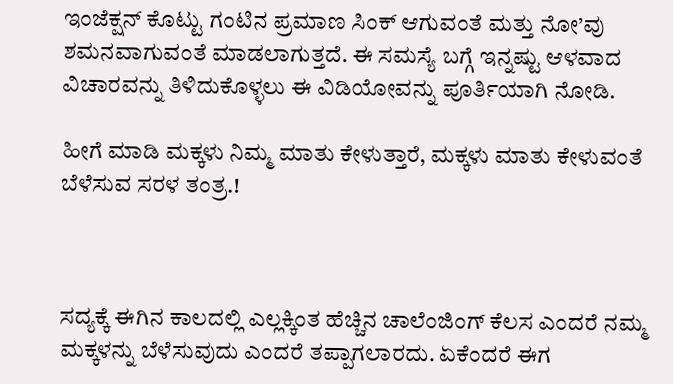ಇಂಜೆಕ್ಷನ್ ಕೊಟ್ಟು ಗಂಟಿನ ಪ್ರಮಾಣ ಸಿಂಕ್ ಆಗುವಂತೆ ಮತ್ತು ನೋ’ವು ಶಮನವಾಗುವಂತೆ ಮಾಡಲಾಗುತ್ತದೆ. ಈ ಸಮಸ್ಯೆ ಬಗ್ಗೆ ಇನ್ನಷ್ಟು ಆಳವಾದ ವಿಚಾರವನ್ನು ತಿಳಿದುಕೊಳ್ಳಲು ಈ ವಿಡಿಯೋವನ್ನು ಪೂರ್ತಿಯಾಗಿ ನೋಡಿ.

ಹೀಗೆ ಮಾಡಿ ಮಕ್ಕಳು ನಿಮ್ಮ ಮಾತು ಕೇಳುತ್ತಾರೆ, ಮಕ್ಕಳು ಮಾತು ಕೇಳುವಂತೆ ಬೆಳೆಸುವ ಸರಳ ತಂತ್ರ.!



ಸದ್ಯಕ್ಕೆ ಈಗಿನ ಕಾಲದಲ್ಲಿ ಎಲ್ಲಕ್ಕಿಂತ ಹೆಚ್ಚಿನ ಚಾಲೆಂಜಿಂಗ್ ಕೆಲಸ ಎಂದರೆ ನಮ್ಮ ಮಕ್ಕಳನ್ನು ಬೆಳೆಸುವುದು ಎಂದರೆ ತಪ್ಪಾಗಲಾರದು. ಏಕೆಂದರೆ ಈಗ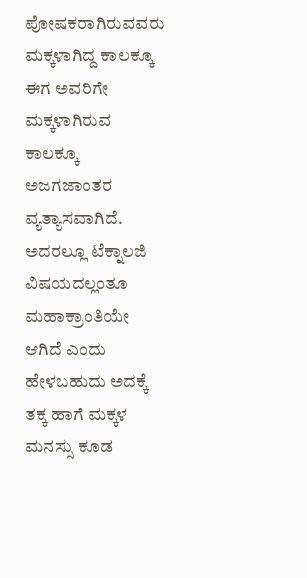ಪೋಷಕರಾಗಿರುವವರು ಮಕ್ಕಳಾಗಿದ್ದ ಕಾಲಕ್ಕೂ ಈಗ ಅವರಿಗೇ ಮಕ್ಕಳಾಗಿರುವ ಕಾಲಕ್ಕೂ ಅಜಗಜಾಂತರ ವ್ಯತ್ಯಾಸವಾಗಿದೆ. ಅದರಲ್ಲೂ ಟೆಕ್ನಾಲಜಿ ವಿಷಯದಲ್ಲಂತೂ ಮಹಾಕ್ರಾಂತಿಯೇ ಆಗಿದೆ ಎಂದು ಹೇಳಬಹುದು ಅದಕ್ಕೆ ತಕ್ಕ ಹಾಗೆ ಮಕ್ಕಳ ಮನಸ್ಸು ಕೂಡ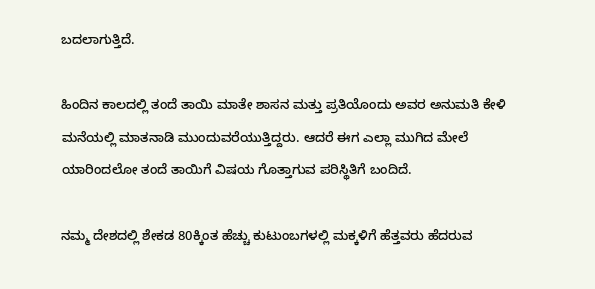ಬದಲಾಗುತ್ತಿದೆ.

ಹಿಂದಿನ ಕಾಲದಲ್ಲಿ ತಂದೆ ತಾಯಿ ಮಾತೇ ಶಾಸನ ಮತ್ತು ಪ್ರತಿಯೊಂದು ಅವರ ಅನುಮತಿ ಕೇಳಿ ಮನೆಯಲ್ಲಿ ಮಾತನಾಡಿ ಮುಂದುವರೆಯುತ್ತಿದ್ದರು. ಆದರೆ ಈಗ ಎಲ್ಲಾ ಮುಗಿದ ಮೇಲೆ ಯಾರಿಂದಲೋ ತಂದೆ ತಾಯಿಗೆ ವಿಷಯ ಗೊತ್ತಾಗುವ ಪರಿಸ್ಥಿತಿಗೆ ಬಂದಿದೆ.

ನಮ್ಮ ದೇಶದಲ್ಲಿ ಶೇಕಡ 80ಕ್ಕಿಂತ ಹೆಚ್ಚು ಕುಟುಂಬಗಳಲ್ಲಿ ಮಕ್ಕಳಿಗೆ ಹೆತ್ತವರು ಹೆದರುವ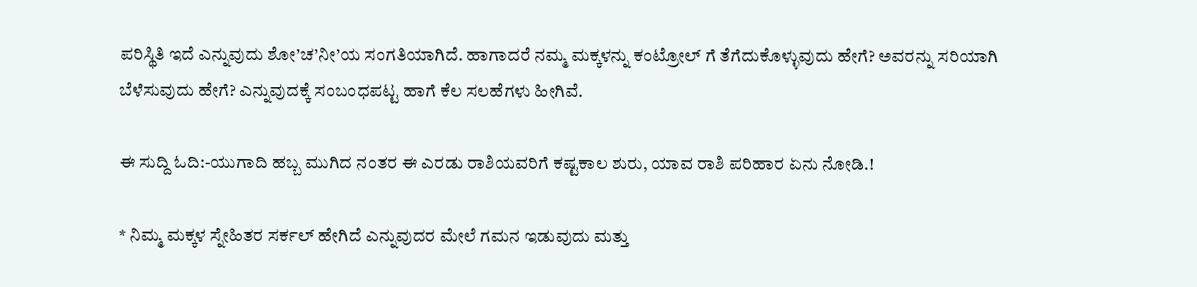ಪರಿಸ್ಥಿತಿ ಇದೆ ಎನ್ನುವುದು ಶೋ’ಚ’ನೀ’ಯ ಸಂಗತಿಯಾಗಿದೆ. ಹಾಗಾದರೆ ನಮ್ಮ ಮಕ್ಕಳನ್ನು ಕಂಟ್ರೋಲ್ ಗೆ ತೆಗೆದುಕೊಳ್ಳುವುದು ಹೇಗೆ? ಅವರನ್ನು ಸರಿಯಾಗಿ ಬೆಳೆಸುವುದು ಹೇಗೆ? ಎನ್ನುವುದಕ್ಕೆ ಸಂಬಂಧಪಟ್ಟ ಹಾಗೆ ಕೆಲ ಸಲಹೆಗಳು ಹೀಗಿವೆ.

ಈ ಸುದ್ದಿ ಓದಿ:-ಯುಗಾದಿ ಹಬ್ಬ ಮುಗಿದ ನಂತರ ಈ ಎರಡು ರಾಶಿಯವರಿಗೆ ಕಷ್ಟಕಾಲ ಶುರು, ಯಾವ ರಾಶಿ ಪರಿಹಾರ ಏನು ನೋಡಿ.!

* ನಿಮ್ಮ ಮಕ್ಕಳ ಸ್ನೇಹಿತರ ಸರ್ಕಲ್ ಹೇಗಿದೆ ಎನ್ನುವುದರ ಮೇಲೆ ಗಮನ ಇಡುವುದು ಮತ್ತು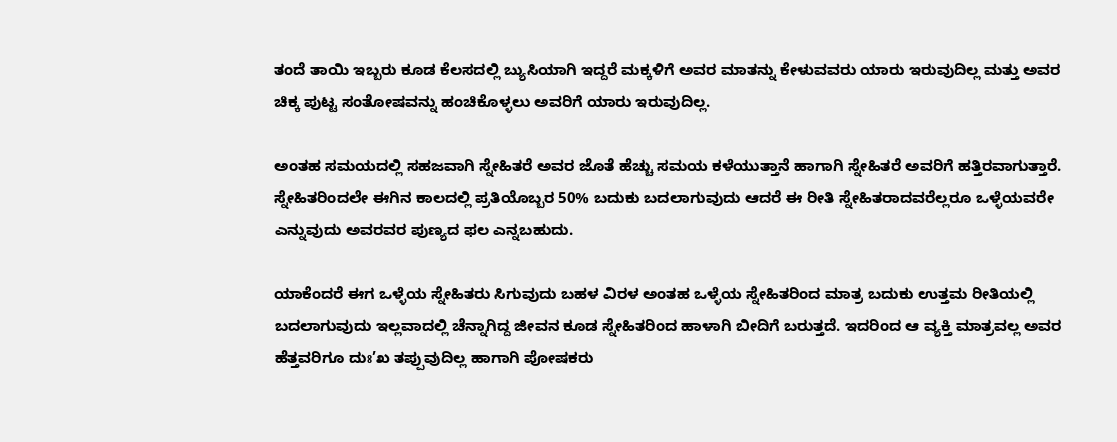ತಂದೆ ತಾಯಿ ಇಬ್ಬರು ಕೂಡ ಕೆಲಸದಲ್ಲಿ ಬ್ಯುಸಿಯಾಗಿ ಇದ್ದರೆ ಮಕ್ಕಳಿಗೆ ಅವರ ಮಾತನ್ನು ಕೇಳುವವರು ಯಾರು ಇರುವುದಿಲ್ಲ ಮತ್ತು ಅವರ ಚಿಕ್ಕ ಪುಟ್ಟ ಸಂತೋಷವನ್ನು ಹಂಚಿಕೊಳ್ಳಲು ಅವರಿಗೆ ಯಾರು ಇರುವುದಿಲ್ಲ.

ಅಂತಹ ಸಮಯದಲ್ಲಿ ಸಹಜವಾಗಿ ಸ್ನೇಹಿತರೆ ಅವರ ಜೊತೆ ಹೆಚ್ಚು ಸಮಯ ಕಳೆಯುತ್ತಾನೆ ಹಾಗಾಗಿ ಸ್ನೇಹಿತರೆ ಅವರಿಗೆ ಹತ್ತಿರವಾಗುತ್ತಾರೆ. ಸ್ನೇಹಿತರಿಂದಲೇ ಈಗಿನ ಕಾಲದಲ್ಲಿ ಪ್ರತಿಯೊಬ್ಬರ 50% ಬದುಕು ಬದಲಾಗುವುದು ಆದರೆ ಈ ರೀತಿ ಸ್ನೇಹಿತರಾದವರೆಲ್ಲರೂ ಒಳ್ಳೆಯವರೇ ಎನ್ನುವುದು ಅವರವರ ಪುಣ್ಯದ ಫಲ ಎನ್ನಬಹುದು.

ಯಾಕೆಂದರೆ ಈಗ ಒಳ್ಳೆಯ ಸ್ನೇಹಿತರು ಸಿಗುವುದು ಬಹಳ ವಿರಳ ಅಂತಹ ಒಳ್ಳೆಯ ಸ್ನೇಹಿತರಿಂದ ಮಾತ್ರ ಬದುಕು ಉತ್ತಮ ರೀತಿಯಲ್ಲಿ ಬದಲಾಗುವುದು ಇಲ್ಲವಾದಲ್ಲಿ ಚೆನ್ನಾಗಿದ್ದ ಜೀವನ ಕೂಡ ಸ್ನೇಹಿತರಿಂದ ಹಾಳಾಗಿ ಬೀದಿಗೆ ಬರುತ್ತದೆ. ಇದರಿಂದ ಆ ವ್ಯಕ್ತಿ ಮಾತ್ರವಲ್ಲ ಅವರ ಹೆತ್ತವರಿಗೂ ದುಃ’ಖ ತಪ್ಪುವುದಿಲ್ಲ ಹಾಗಾಗಿ ಪೋಷಕರು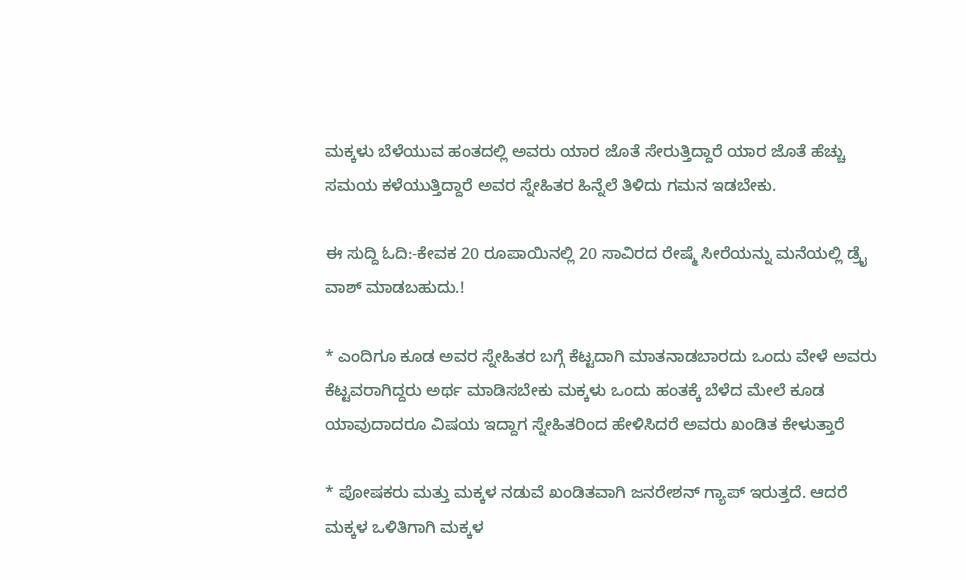ಮಕ್ಕಳು ಬೆಳೆಯುವ ಹಂತದಲ್ಲಿ ಅವರು ಯಾರ ಜೊತೆ ಸೇರುತ್ತಿದ್ದಾರೆ ಯಾರ ಜೊತೆ ಹೆಚ್ಚು ಸಮಯ ಕಳೆಯುತ್ತಿದ್ದಾರೆ ಅವರ ಸ್ನೇಹಿತರ ಹಿನ್ನೆಲೆ ತಿಳಿದು ಗಮನ ಇಡಬೇಕು.

ಈ ಸುದ್ದಿ ಓದಿ:-ಕೇವಕ 20 ರೂಪಾಯಿನಲ್ಲಿ 20 ಸಾವಿರದ ರೇಷ್ಮೆ ಸೀರೆಯನ್ನು ಮನೆಯಲ್ಲಿ ಡ್ರೈ ವಾಶ್ ಮಾಡಬಹುದು.!

* ಎಂದಿಗೂ ಕೂಡ ಅವರ ಸ್ನೇಹಿತರ ಬಗ್ಗೆ ಕೆಟ್ಟದಾಗಿ ಮಾತನಾಡಬಾರದು ಒಂದು ವೇಳೆ ಅವರು ಕೆಟ್ಟವರಾಗಿದ್ದರು ಅರ್ಥ ಮಾಡಿಸಬೇಕು ಮಕ್ಕಳು ಒಂದು ಹಂತಕ್ಕೆ ಬೆಳೆದ ಮೇಲೆ ಕೂಡ ಯಾವುದಾದರೂ ವಿಷಯ ಇದ್ದಾಗ ಸ್ನೇಹಿತರಿಂದ ಹೇಳಿಸಿದರೆ ಅವರು ಖಂಡಿತ ಕೇಳುತ್ತಾರೆ

* ಪೋಷಕರು ಮತ್ತು ಮಕ್ಕಳ ನಡುವೆ ಖಂಡಿತವಾಗಿ ಜನರೇಶನ್ ಗ್ಯಾಪ್ ಇರುತ್ತದೆ. ಆದರೆ ಮಕ್ಕಳ ಒಳಿತಿಗಾಗಿ ಮಕ್ಕಳ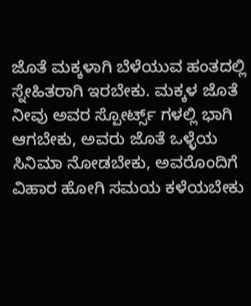ಜೊತೆ ಮಕ್ಕಳಾಗಿ ಬೆಳೆಯುವ ಹಂತದಲ್ಲಿ ಸ್ನೇಹಿತರಾಗಿ ಇರಬೇಕು. ಮಕ್ಕಳ ಜೊತೆ ನೀವು ಅವರ ಸ್ಪೋರ್ಟ್ಸ್ ಗಳಲ್ಲಿ ಭಾಗಿ ಆಗಬೇಕು, ಅವರು ಜೊತೆ ಒಳ್ಳೆಯ ಸಿನಿಮಾ ನೋಡಬೇಕು, ಅವರೊಂದಿಗೆ ವಿಹಾರ ಹೋಗಿ ಸಮಯ ಕಳೆಯಬೇಕು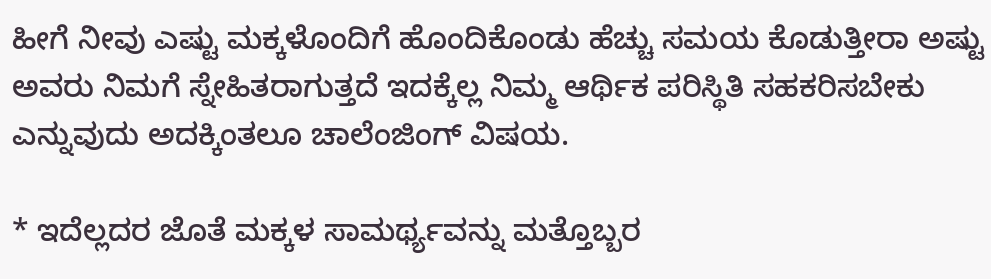ಹೀಗೆ ನೀವು ಎಷ್ಟು ಮಕ್ಕಳೊಂದಿಗೆ ಹೊಂದಿಕೊಂಡು ಹೆಚ್ಚು ಸಮಯ ಕೊಡುತ್ತೀರಾ ಅಷ್ಟು ಅವರು ನಿಮಗೆ ಸ್ನೇಹಿತರಾಗುತ್ತದೆ ಇದಕ್ಕೆಲ್ಲ ನಿಮ್ಮ ಆರ್ಥಿಕ ಪರಿಸ್ಥಿತಿ ಸಹಕರಿಸಬೇಕು ಎನ್ನುವುದು ಅದಕ್ಕಿಂತಲೂ ಚಾಲೆಂಜಿಂಗ್ ವಿಷಯ.

* ಇದೆಲ್ಲದರ ಜೊತೆ ಮಕ್ಕಳ ಸಾಮರ್ಥ್ಯವನ್ನು ಮತ್ತೊಬ್ಬರ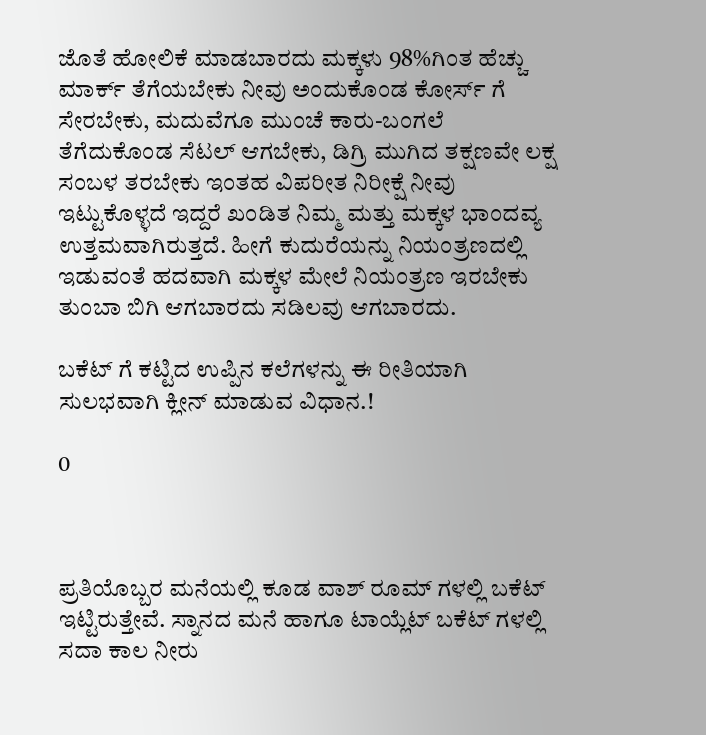ಜೊತೆ ಹೋಲಿಕೆ ಮಾಡಬಾರದು ಮಕ್ಕಳು 98%ಗಿಂತ ಹೆಚ್ಚು ಮಾರ್ಕ್ ತೆಗೆಯಬೇಕು ನೀವು ಅಂದುಕೊಂಡ ಕೋರ್ಸ್ ಗೆ ಸೇರಬೇಕು, ಮದುವೆಗೂ ಮುಂಚೆ ಕಾರು-ಬಂಗಲೆ ತೆಗೆದುಕೊಂಡ ಸೆಟಲ್ ಆಗಬೇಕು, ಡಿಗ್ರಿ ಮುಗಿದ ತಕ್ಷಣವೇ ಲಕ್ಷ ಸಂಬಳ ತರಬೇಕು ಇಂತಹ ವಿಪರೀತ ನಿರೀಕ್ಷೆ ನೀವು ಇಟ್ಟುಕೊಳ್ಳದೆ ಇದ್ದರೆ ಖಂಡಿತ ನಿಮ್ಮ ಮತ್ತು ಮಕ್ಕಳ ಭಾಂದವ್ಯ ಉತ್ತಮವಾಗಿರುತ್ತದೆ. ಹೀಗೆ ಕುದುರೆಯನ್ನು ನಿಯಂತ್ರಣದಲ್ಲಿ ಇಡುವಂತೆ ಹದವಾಗಿ ಮಕ್ಕಳ ಮೇಲೆ ನಿಯಂತ್ರಣ ಇರಬೇಕು ತುಂಬಾ ಬಿಗಿ ಆಗಬಾರದು ಸಡಿಲವು ಆಗಬಾರದು.

ಬಕೆಟ್ ಗೆ ಕಟ್ಟಿದ ಉಪ್ಪಿನ ಕಲೆಗಳನ್ನು ಈ ರೀತಿಯಾಗಿ ಸುಲಭವಾಗಿ ಕ್ಲೀನ್ ಮಾಡುವ ವಿಧಾನ.!

0



ಪ್ರತಿಯೊಬ್ಬರ ಮನೆಯಲ್ಲಿ ಕೂಡ ವಾಶ್ ರೂಮ್ ಗಳಲ್ಲಿ ಬಕೆಟ್ ಇಟ್ಟಿರುತ್ತೇವೆ. ಸ್ನಾನದ ಮನೆ ಹಾಗೂ ಟಾಯ್ಲೆಟ್ ಬಕೆಟ್ ಗಳಲ್ಲಿ ಸದಾ ಕಾಲ ನೀರು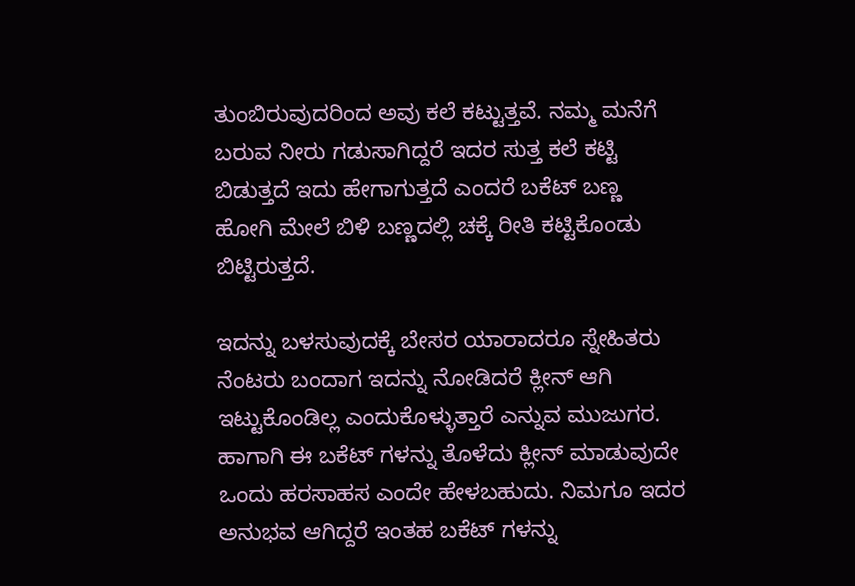ತುಂಬಿರುವುದರಿಂದ ಅವು ಕಲೆ ಕಟ್ಟುತ್ತವೆ. ನಮ್ಮ ಮನೆಗೆ ಬರುವ ನೀರು ಗಡುಸಾಗಿದ್ದರೆ ಇದರ ಸುತ್ತ ಕಲೆ ಕಟ್ಟಿ ಬಿಡುತ್ತದೆ ಇದು ಹೇಗಾಗುತ್ತದೆ ಎಂದರೆ ಬಕೆಟ್ ಬಣ್ಣ ಹೋಗಿ ಮೇಲೆ ಬಿಳಿ ಬಣ್ಣದಲ್ಲಿ ಚಕ್ಕೆ ರೀತಿ ಕಟ್ಟಿಕೊಂಡು ಬಿಟ್ಟಿರುತ್ತದೆ.

ಇದನ್ನು ಬಳಸುವುದಕ್ಕೆ ಬೇಸರ ಯಾರಾದರೂ ಸ್ನೇಹಿತರು ನೆಂಟರು ಬಂದಾಗ ಇದನ್ನು ನೋಡಿದರೆ ಕ್ಲೀನ್ ಆಗಿ ಇಟ್ಟುಕೊಂಡಿಲ್ಲ ಎಂದುಕೊಳ್ಳುತ್ತಾರೆ ಎನ್ನುವ ಮುಜುಗರ. ಹಾಗಾಗಿ ಈ ಬಕೆಟ್ ಗಳನ್ನು ತೊಳೆದು ಕ್ಲೀನ್ ಮಾಡುವುದೇ ಒಂದು ಹರಸಾಹಸ ಎಂದೇ ಹೇಳಬಹುದು. ನಿಮಗೂ ಇದರ ಅನುಭವ ಆಗಿದ್ದರೆ ಇಂತಹ ಬಕೆಟ್ ಗಳನ್ನು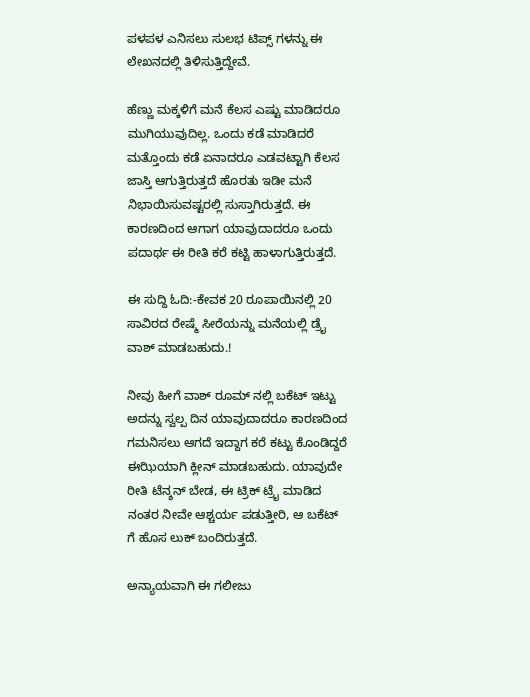ಪಳಪಳ ಎನಿಸಲು ಸುಲಭ ಟಿಪ್ಸ್ ಗಳನ್ನು ಈ ಲೇಖನದಲ್ಲಿ ತಿಳಿಸುತ್ತಿದ್ದೇವೆ.

ಹೆಣ್ಣು ಮಕ್ಕಳಿಗೆ ಮನೆ ಕೆಲಸ ಎಷ್ಟು ಮಾಡಿದರೂ ಮುಗಿಯುವುದಿಲ್ಲ. ಒಂದು ಕಡೆ ಮಾಡಿದರೆ ಮತ್ತೊಂದು ಕಡೆ ಏನಾದರೂ ಎಡವಟ್ಟಾಗಿ ಕೆಲಸ ಜಾಸ್ತಿ ಆಗುತ್ತಿರುತ್ತದೆ ಹೊರತು ಇಡೀ ಮನೆ ನಿಭಾಯಿಸುವಷ್ಟರಲ್ಲಿ ಸುಸ್ತಾಗಿರುತ್ತದೆ. ಈ ಕಾರಣದಿಂದ ಆಗಾಗ ಯಾವುದಾದರೂ ಒಂದು ಪದಾರ್ಥ ಈ ರೀತಿ ಕರೆ ಕಟ್ಟಿ ಹಾಳಾಗುತ್ತಿರುತ್ತದೆ.

ಈ ಸುದ್ದಿ ಓದಿ:-ಕೇವಕ 20 ರೂಪಾಯಿನಲ್ಲಿ 20 ಸಾವಿರದ ರೇಷ್ಮೆ ಸೀರೆಯನ್ನು ಮನೆಯಲ್ಲಿ ಡ್ರೈ ವಾಶ್ ಮಾಡಬಹುದು.!

ನೀವು ಹೀಗೆ ವಾಶ್ ರೂಮ್ ನಲ್ಲಿ ಬಕೆಟ್ ಇಟ್ಟು ಅದನ್ನು ಸ್ವಲ್ಪ ದಿನ ಯಾವುದಾದರೂ ಕಾರಣದಿಂದ ಗಮನಿಸಲು ಆಗದೆ ಇದ್ದಾಗ ಕರೆ ಕಟ್ಟು ಕೊಂಡಿದ್ದರೆ ಈಝಿಯಾಗಿ ಕ್ಲೀನ್ ಮಾಡಬಹುದು. ಯಾವುದೇ ರೀತಿ ಟೆನ್ಶನ್ ಬೇಡ, ಈ ಟ್ರಿಕ್ ಟ್ರೈ ಮಾಡಿದ ನಂತರ ನೀವೇ ಆಶ್ಚರ್ಯ ಪಡುತ್ತೀರಿ, ಆ ಬಕೆಟ್ ಗೆ ಹೊಸ ಲುಕ್ ಬಂದಿರುತ್ತದೆ.

ಅನ್ಯಾಯವಾಗಿ ಈ ಗಲೀಜು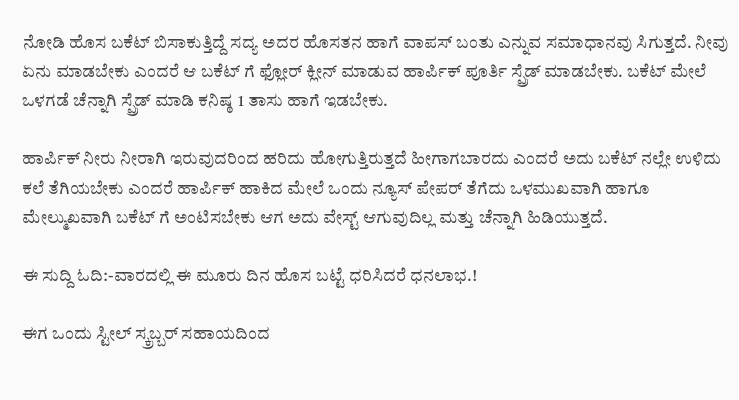ನೋಡಿ ಹೊಸ ಬಕೆಟ್ ಬಿಸಾಕುತ್ತಿದ್ದೆ ಸದ್ಯ ಅದರ ಹೊಸತನ ಹಾಗೆ ವಾಪಸ್ ಬಂತು ಎನ್ನುವ ಸಮಾಧಾನವು ಸಿಗುತ್ತದೆ. ನೀವು ಏನು ಮಾಡಬೇಕು ಎಂದರೆ ಆ ಬಕೆಟ್ ಗೆ ಫ್ಲೋರ್ ಕ್ಲೀನ್ ಮಾಡುವ ಹಾರ್ಪಿಕ್ ಪೂರ್ತಿ ಸ್ಪ್ರೆಡ್ ಮಾಡಬೇಕು. ಬಕೆಟ್ ಮೇಲೆ ಒಳಗಡೆ ಚೆನ್ನಾಗಿ ಸ್ಪ್ರೆಡ್ ಮಾಡಿ ಕನಿಷ್ಠ 1 ತಾಸು ಹಾಗೆ ಇಡಬೇಕು.

ಹಾರ್ಪಿಕ್ ನೀರು ನೀರಾಗಿ ಇರುವುದರಿಂದ ಹರಿದು ಹೋಗುತ್ತಿರುತ್ತದೆ ಹೀಗಾಗಬಾರದು ಎಂದರೆ ಅದು ಬಕೆಟ್ ನಲ್ಲೇ ಉಳಿದು ಕಲೆ ತೆಗಿಯಬೇಕು ಎಂದರೆ ಹಾರ್ಪಿಕ್ ಹಾಕಿದ ಮೇಲೆ ಒಂದು ನ್ಯೂಸ್ ಪೇಪರ್ ತೆಗೆದು ಒಳಮುಖವಾಗಿ ಹಾಗೂ ಮೇಲ್ಮುಖವಾಗಿ ಬಕೆಟ್ ಗೆ ಅಂಟಿಸಬೇಕು ಆಗ ಅದು ವೇಸ್ಟ್ ಆಗುವುದಿಲ್ಲ ಮತ್ತು ಚೆನ್ನಾಗಿ ಹಿಡಿಯುತ್ತದೆ.

ಈ ಸುದ್ದಿ ಓದಿ:-ವಾರದಲ್ಲಿ ಈ ಮೂರು ದಿನ ಹೊಸ ಬಟ್ಟೆ ಧರಿಸಿದರೆ ಧನಲಾಭ.!

ಈಗ ಒಂದು ಸ್ಟೀಲ್ ಸ್ಕ್ರಬ್ಬರ್ ಸಹಾಯದಿಂದ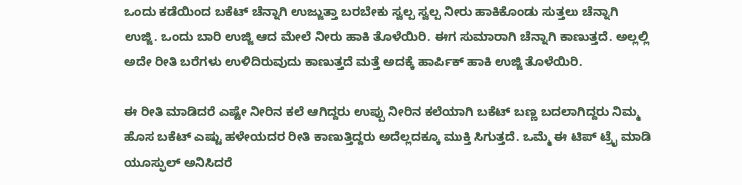ಒಂದು ಕಡೆಯಿಂದ ಬಕೆಟ್ ಚೆನ್ನಾಗಿ ಉಜ್ಜುತ್ತಾ ಬರಬೇಕು ಸ್ವಲ್ಪ ಸ್ವಲ್ಪ ನೀರು ಹಾಕಿಕೊಂಡು ಸುತ್ತಲು ಚೆನ್ನಾಗಿ ಉಜ್ಜಿ. ಒಂದು ಬಾರಿ ಉಜ್ಜಿ ಆದ ಮೇಲೆ ನೀರು ಹಾಕಿ ತೊಳೆಯಿರಿ. ಈಗ ಸುಮಾರಾಗಿ ಚೆನ್ನಾಗಿ ಕಾಣುತ್ತದೆ. ಅಲ್ಲಲ್ಲಿ ಅದೇ ರೀತಿ ಬರೆಗಳು ಉಳಿದಿರುವುದು ಕಾಣುತ್ತದೆ ಮತ್ತೆ ಅದಕ್ಕೆ ಹಾರ್ಪಿಕ್ ಹಾಕಿ ಉಜ್ಜಿ ತೊಳೆಯಿರಿ.

ಈ ರೀತಿ ಮಾಡಿದರೆ ಎಷ್ಟೇ ನೀರಿನ ಕಲೆ ಆಗಿದ್ದರು ಉಪ್ಪು ನೀರಿನ ಕಲೆಯಾಗಿ ಬಕೆಟ್ ಬಣ್ಣ ಬದಲಾಗಿದ್ದರು ನಿಮ್ಮ ಹೊಸ ಬಕೆಟ್ ಎಷ್ಟು ಹಳೇಯದರ ರೀತಿ ಕಾಣುತ್ತಿದ್ದರು ಅದೆಲ್ಲದಕ್ಕೂ ಮುಕ್ತಿ ಸಿಗುತ್ತದೆ. ಒಮ್ಮೆ ಈ ಟಿಪ್ ಟ್ರೈ ಮಾಡಿ ಯೂಸ್ಫುಲ್ ಅನಿಸಿದರೆ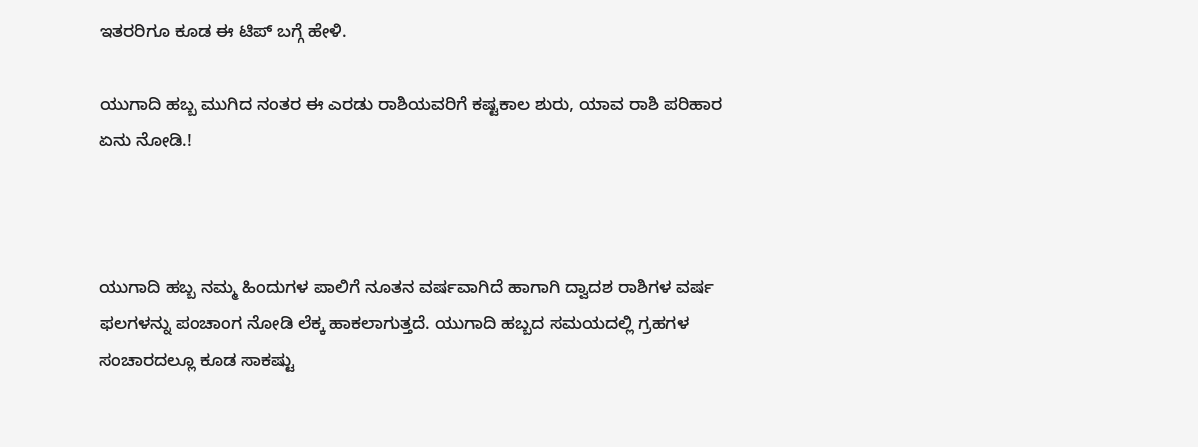ಇತರರಿಗೂ ಕೂಡ ಈ ಟಿಪ್ ಬಗ್ಗೆ ಹೇಳಿ.

ಯುಗಾದಿ ಹಬ್ಬ ಮುಗಿದ ನಂತರ ಈ ಎರಡು ರಾಶಿಯವರಿಗೆ ಕಷ್ಟಕಾಲ ಶುರು, ಯಾವ ರಾಶಿ ಪರಿಹಾರ ಏನು ನೋಡಿ.!



ಯುಗಾದಿ ಹಬ್ಬ ನಮ್ಮ ಹಿಂದುಗಳ ಪಾಲಿಗೆ ನೂತನ ವರ್ಷವಾಗಿದೆ ಹಾಗಾಗಿ ದ್ವಾದಶ ರಾಶಿಗಳ ವರ್ಷ ಫಲಗಳನ್ನು ಪಂಚಾಂಗ ನೋಡಿ ಲೆಕ್ಕ ಹಾಕಲಾಗುತ್ತದೆ. ಯುಗಾದಿ ಹಬ್ಬದ ಸಮಯದಲ್ಲಿ ಗ್ರಹಗಳ ಸಂಚಾರದಲ್ಲೂ ಕೂಡ ಸಾಕಷ್ಟು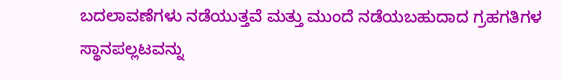ಬದಲಾವಣೆಗಳು ನಡೆಯುತ್ತವೆ ಮತ್ತು ಮುಂದೆ ನಡೆಯಬಹುದಾದ ಗ್ರಹಗತಿಗಳ ಸ್ಥಾನಪಲ್ಲಟವನ್ನು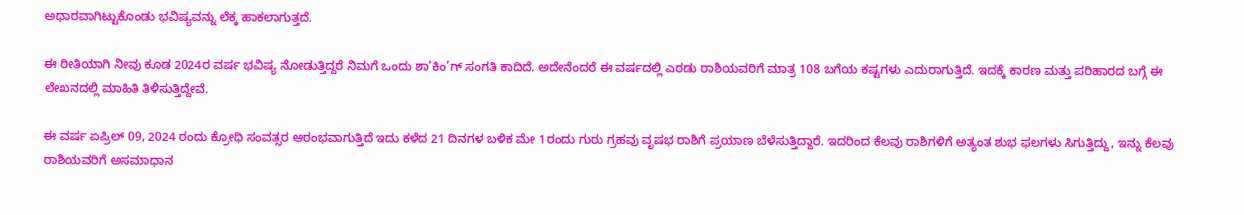ಅಧಾರವಾಗಿಟ್ಟುಕೊಂಡು ಭವಿಷ್ಯವನ್ನು ಲೆಕ್ಕ ಹಾಕಲಾಗುತ್ತದೆ.

ಈ ರೀತಿಯಾಗಿ ನೀವು ಕೂಡ 2024ರ ವರ್ಷ ಭವಿಷ್ಯ ನೋಡುತ್ತಿದ್ದರೆ ನಿಮಗೆ ಒಂದು ಶಾ’ಕಿಂ’ಗ್ ಸಂಗತಿ ಕಾದಿದೆ. ಅದೇನೆಂದರೆ ಈ ವರ್ಷದಲ್ಲಿ ಎರಡು ರಾಶಿಯವರಿಗೆ ಮಾತ್ರ 108 ಬಗೆಯ ಕಷ್ಟಗಳು ಎದುರಾಗುತ್ತಿದೆ. ಇದಕ್ಕೆ ಕಾರಣ ಮತ್ತು ಪರಿಹಾರದ ಬಗ್ಗೆ ಈ ಲೇಖನದಲ್ಲಿ ಮಾಹಿತಿ ತಿಳಿಸುತ್ತಿದ್ದೇವೆ.

ಈ ವರ್ಷ ಏಪ್ರಿಲ್ 09, 2024 ರಂದು ಕ್ರೋಧಿ ಸಂವತ್ಸರ ಆರಂಭವಾಗುತ್ತಿದೆ ಇದು ಕಳೆದ 21 ದಿನಗಳ ಬಳಿಕ ಮೇ 1ರಂದು ಗುರು ಗ್ರಹವು ವೃಷಭ ರಾಶಿಗೆ ಪ್ರಯಾಣ ಬೆಳೆಸುತ್ತಿದ್ದಾರೆ. ಇದರಿಂದ ಕೆಲವು ರಾಶಿಗಳಿಗೆ ಅತ್ಯಂತ ಶುಭ ಫಲಗಳು ಸಿಗುತ್ತಿದ್ದು, ಇನ್ನು ಕೆಲವು ರಾಶಿಯವರಿಗೆ ಅಸಮಾಧಾನ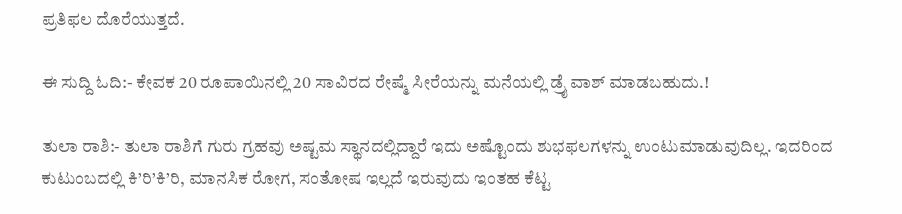ಪ್ರತಿಫಲ ದೊರೆಯುತ್ತದೆ.

ಈ ಸುದ್ದಿ ಓದಿ:- ಕೇವಕ 20 ರೂಪಾಯಿನಲ್ಲಿ 20 ಸಾವಿರದ ರೇಷ್ಮೆ ಸೀರೆಯನ್ನು ಮನೆಯಲ್ಲಿ ಡ್ರೈ ವಾಶ್ ಮಾಡಬಹುದು.!

ತುಲಾ ರಾಶಿ:- ತುಲಾ ರಾಶಿಗೆ ಗುರು ಗ್ರಹವು ಅಷ್ಟಮ ಸ್ಥಾನದಲ್ಲಿದ್ದಾರೆ ಇದು ಅಷ್ಟೊಂದು ಶುಭಫಲಗಳನ್ನು ಉಂಟುಮಾಡುವುದಿಲ್ಲ. ಇದರಿಂದ ಕುಟುಂಬದಲ್ಲಿ ಕಿ’ರಿ’ಕಿ’ರಿ, ಮಾನಸಿಕ ರೋಗ, ಸಂತೋಷ ಇಲ್ಲದೆ ಇರುವುದು ಇಂತಹ ಕೆಟ್ಟ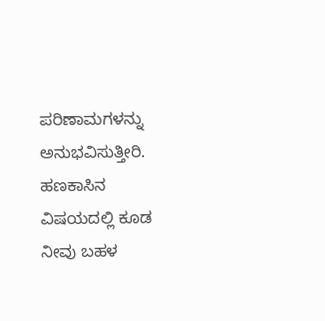ಪರಿಣಾಮಗಳನ್ನು ಅನುಭವಿಸುತ್ತೀರಿ. ಹಣಕಾಸಿನ ವಿಷಯದಲ್ಲಿ ಕೂಡ ನೀವು ಬಹಳ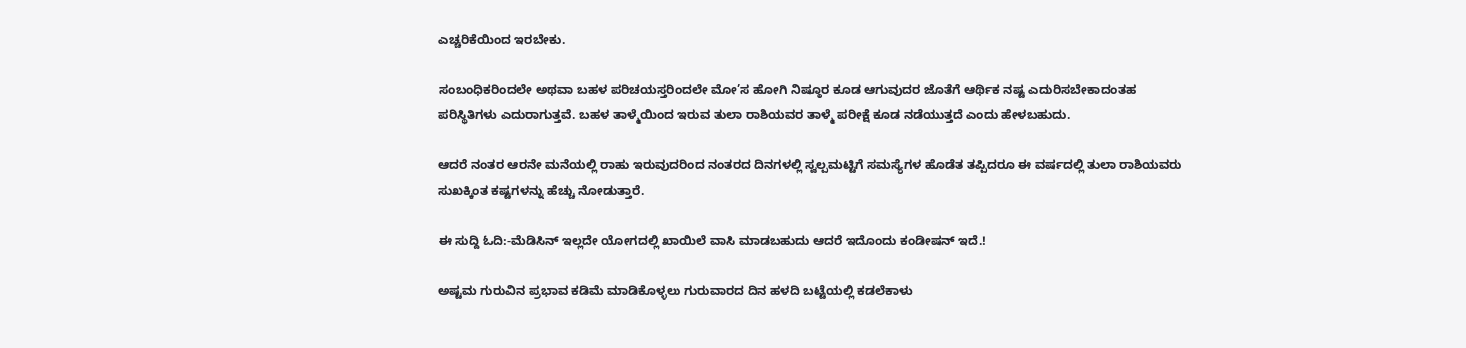ಎಚ್ಚರಿಕೆಯಿಂದ ಇರಬೇಕು.

ಸಂಬಂಧಿಕರಿಂದಲೇ ಅಥವಾ ಬಹಳ ಪರಿಚಯಸ್ತರಿಂದಲೇ ಮೋ’ಸ ಹೋಗಿ ನಿಷ್ಠೂರ ಕೂಡ ಆಗುವುದರ ಜೊತೆಗೆ ಆರ್ಥಿಕ ನಷ್ಟ ಎದುರಿಸಬೇಕಾದಂತಹ ಪರಿಸ್ಥಿತಿಗಳು ಎದುರಾಗುತ್ತವೆ. ಬಹಳ ತಾಳ್ಮೆಯಿಂದ ಇರುವ ತುಲಾ ರಾಶಿಯವರ ತಾಳ್ಮೆ ಪರೀಕ್ಷೆ ಕೂಡ ನಡೆಯುತ್ತದೆ ಎಂದು ಹೇಳಬಹುದು.

ಆದರೆ ನಂತರ ಆರನೇ ಮನೆಯಲ್ಲಿ ರಾಹು ಇರುವುದರಿಂದ ನಂತರದ ದಿನಗಳಲ್ಲಿ ಸ್ವಲ್ಪಮಟ್ಟಿಗೆ ಸಮಸ್ಯೆಗಳ ಹೊಡೆತ ತಪ್ಪಿದರೂ ಈ ವರ್ಷದಲ್ಲಿ ತುಲಾ ರಾಶಿಯವರು ಸುಖಕ್ಕಿಂತ ಕಷ್ಟಗಳನ್ನು ಹೆಚ್ಚು ನೋಡುತ್ತಾರೆ.

ಈ ಸುದ್ದಿ ಓದಿ:-ಮೆಡಿಸಿನ್ ಇಲ್ಲದೇ ಯೋಗದಲ್ಲಿ ಖಾಯಿಲೆ ವಾಸಿ ಮಾಡಬಹುದು ಆದರೆ ಇದೊಂದು ಕಂಡೀಷನ್ ಇದೆ.!

ಅಷ್ಟಮ ಗುರುವಿನ ಪ್ರಭಾವ ಕಡಿಮೆ ಮಾಡಿಕೊಳ್ಳಲು ಗುರುವಾರದ ದಿನ ಹಳದಿ ಬಟ್ಟೆಯಲ್ಲಿ ಕಡಲೆಕಾಳು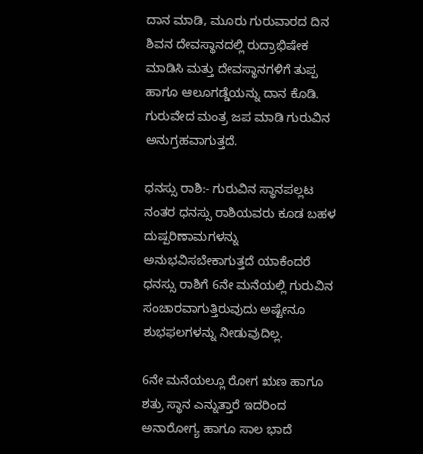ದಾನ ಮಾಡಿ, ಮೂರು ಗುರುವಾರದ ದಿನ ಶಿವನ ದೇವಸ್ಥಾನದಲ್ಲಿ ರುದ್ರಾಭಿಷೇಕ ಮಾಡಿಸಿ ಮತ್ತು ದೇವಸ್ಥಾನಗಳಿಗೆ ತುಪ್ಪ ಹಾಗೂ ಆಲೂಗಡ್ಡೆಯನ್ನು ದಾನ ಕೊಡಿ. ಗುರುವೇದ ಮಂತ್ರ ಜಪ ಮಾಡಿ ಗುರುವಿನ ಅನುಗ್ರಹವಾಗುತ್ತದೆ.

ಧನಸ್ಸು ರಾಶಿ:- ಗುರುವಿನ ಸ್ಥಾನಪಲ್ಲಟ ನಂತರ ಧನಸ್ಸು ರಾಶಿಯವರು ಕೂಡ ಬಹಳ ದುಷ್ಪರಿಣಾಮಗಳನ್ನು ಅನುಭವಿಸಬೇಕಾಗುತ್ತದೆ ಯಾಕೆಂದರೆ ಧನಸ್ಸು ರಾಶಿಗೆ 6ನೇ ಮನೆಯಲ್ಲಿ ಗುರುವಿನ ಸಂಚಾರವಾಗುತ್ತಿರುವುದು ಅಷ್ಟೇನೂ ಶುಭಫಲಗಳನ್ನು ನೀಡುವುದಿಲ್ಲ.

6ನೇ ಮನೆಯಲ್ಲೂ ರೋಗ ಋಣ ಹಾಗೂ ಶತ್ರು ಸ್ಥಾನ ಎನ್ನುತ್ತಾರೆ ಇದರಿಂದ ಅನಾರೋಗ್ಯ ಹಾಗೂ ಸಾಲ ಭಾದೆ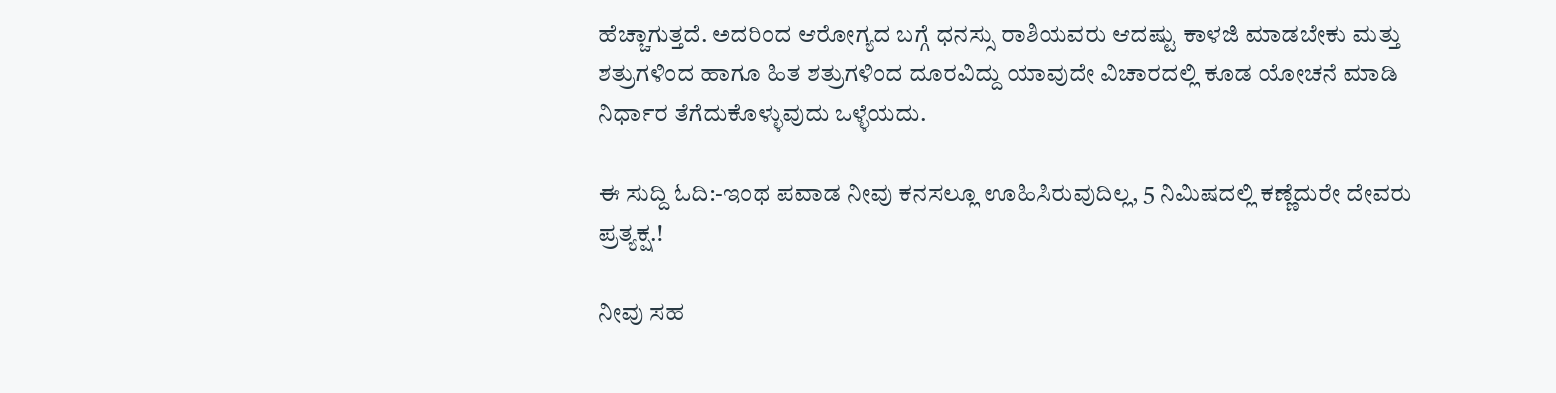ಹೆಚ್ಚಾಗುತ್ತದೆ. ಅದರಿಂದ ಆರೋಗ್ಯದ ಬಗ್ಗೆ ಧನಸ್ಸು ರಾಶಿಯವರು ಆದಷ್ಟು ಕಾಳಜಿ ಮಾಡಬೇಕು ಮತ್ತು ಶತ್ರುಗಳಿಂದ ಹಾಗೂ ಹಿತ ಶತ್ರುಗಳಿಂದ ದೂರವಿದ್ದು ಯಾವುದೇ ವಿಚಾರದಲ್ಲಿ ಕೂಡ ಯೋಚನೆ ಮಾಡಿ ನಿರ್ಧಾರ ತೆಗೆದುಕೊಳ್ಳುವುದು ಒಳ್ಳೆಯದು.

ಈ ಸುದ್ದಿ ಓದಿ:-ಇಂಥ ಪವಾಡ ನೀವು ಕನಸಲ್ಲೂ ಊಹಿಸಿರುವುದಿಲ್ಲ, 5 ನಿಮಿಷದಲ್ಲಿ ಕಣ್ಣೆದುರೇ ದೇವರು ಪ್ರತ್ಯಕ್ಷ.!

ನೀವು ಸಹ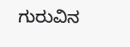ಗುರುವಿನ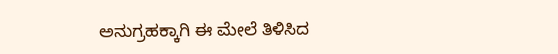ಅನುಗ್ರಹಕ್ಕಾಗಿ ಈ ಮೇಲೆ ತಿಳಿಸಿದ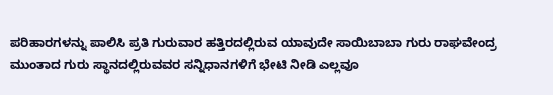ಪರಿಹಾರಗಳನ್ನು ಪಾಲಿಸಿ ಪ್ರತಿ ಗುರುವಾರ ಹತ್ತಿರದಲ್ಲಿರುವ ಯಾವುದೇ ಸಾಯಿಬಾಬಾ ಗುರು ರಾಘವೇಂದ್ರ ಮುಂತಾದ ಗುರು ಸ್ಥಾನದಲ್ಲಿರುವವರ ಸನ್ನಿಧಾನಗಳಿಗೆ ಭೇಟಿ ನೀಡಿ ಎಲ್ಲವೂ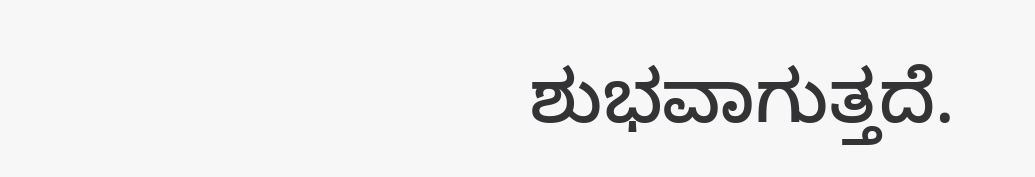ಶುಭವಾಗುತ್ತದೆ.